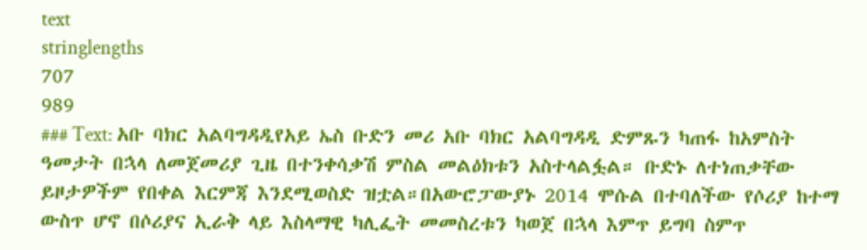text
stringlengths
707
989
### Text: አቡ ባክር አልባግዳዲየአይ ኤስ ቡድን መሪ አቡ ባክር አልባግዳዲ ድምጹን ካጠፋ ከአምስት ዓመታት በኋላ ለመጀመሪያ ጊዜ በተንቀሳቃሽ ምስል መልዕክቱን አስተላልፏል። ቡድኑ ለተነጠቃቸው ይዞታዎችም የበቀል እርምጃ እንደሚወስድ ዝቷል።በአውሮፓውያኑ 2014 ሞሱል በተባለችው የሶሪያ ከተማ ውስጥ ሆኖ በሶሪያና ኢራቅ ላይ እስላማዊ ካሊፌት መመስረቱን ካወጀ በኋላ እምጥ ይግባ ስምጥ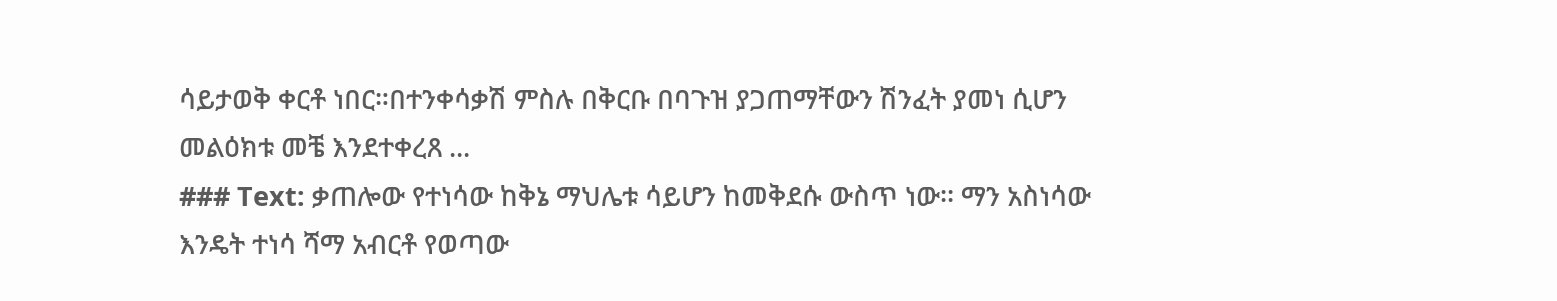ሳይታወቅ ቀርቶ ነበር።በተንቀሳቃሽ ምስሉ በቅርቡ በባጉዝ ያጋጠማቸውን ሽንፈት ያመነ ሲሆን መልዕክቱ መቼ እንደተቀረጸ ...
### Text: ቃጠሎው የተነሳው ከቅኔ ማህሌቱ ሳይሆን ከመቅደሱ ውስጥ ነው፡፡ ማን አስነሳው እንዴት ተነሳ ሻማ አብርቶ የወጣው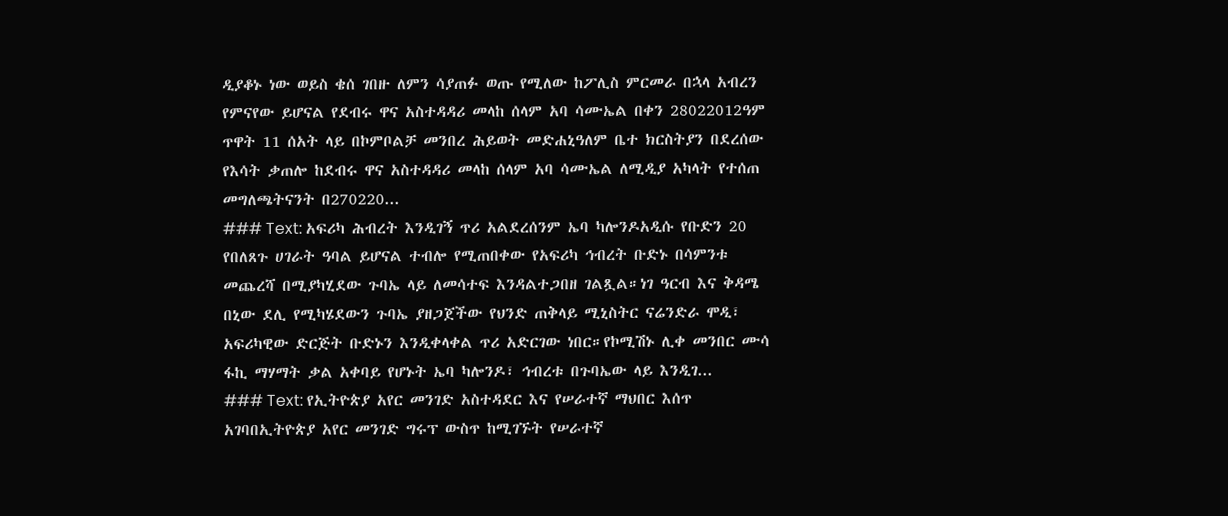ዲያቆኑ ነው ወይስ ቄሰ ገበዙ ለምን ሳያጠፉ ወጡ የሚለው ከፖሊስ ምርመራ በኋላ አብረን የምናየው ይሆናል የደብሩ ዋና አስተዳዳሪ መላከ ሰላም አባ ሳሙኤል በቀን 28022012ዓም ጥዋት 11 ሰአት ላይ በኮምቦልቻ መንበረ ሕይወት መድሐኒዓለም ቤተ ክርስትያን በደረሰው የእሳት ቃጠሎ ከደብሩ ዋና አስተዳዳሪ መላከ ሰላም አባ ሳሙኤል ለሚዲያ አካላት የተሰጠ መግለጫትናንት በ270220...
### Text: አፍሪካ ሕብረት እንዲገኝ ጥሪ አልደረሰንም ኤባ ካሎንዶአዲሱ የቡድን 20 የበለጸጉ ሀገራት ዓባል ይሆናል ተብሎ የሚጠበቀው የአፍሪካ ኅብረት ቡድኑ በሳምንቱ መጨረሻ በሚያካሂደው ጉባኤ ላይ ለመሳተፍ እንዳልተጋበዘ ገልጿል።ነገ ዓርብ እና ቅዳሜ በኒው ደሊ የሚካሄደውን ጉባኤ ያዘጋጀችው የህንድ ጠቅላይ ሚኒስትር ናሬንድራ ሞዲ፣ አፍሪካዊው ድርጅት ቡድኑን እንዲቀላቀል ጥሪ አድርገው ነበር።የኮሚሽኑ ሊቀ መንበር ሙሳ ፋኪ ማሃማት ቃል አቀባይ የሆኑት ኤባ ካሎንዶ፣ ኅብረቱ በጉባኤው ላይ እንዲገ...
### Text: የኢትዮጵያ አየር መንገድ አስተዳደር እና የሠራተኛ ማህበር እሰጥ አገባበኢትዮጵያ አየር መንገድ ግሩፕ ውስጥ ከሚገኙት የሠራተኛ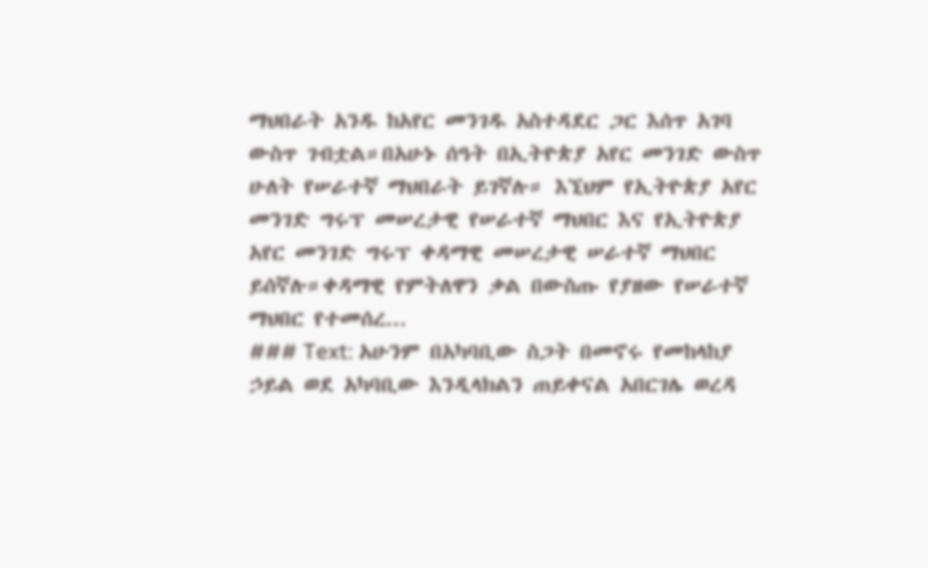ማህበራት አንዱ ከአየር መንገዱ አስተዳደር ጋር እሰጥ አገባ ውስጥ ገብቷል።በአሁኑ ሰዓት በኢትዮጵያ አየር መንገድ ውስጥ ሁለት የሠራተኛ ማህበራት ይገኛሉ። እኚህም የኢትዮጵያ አየር መንገድ ግሩፕ መሠረታዊ የሠራተኛ ማህበር እና የኢትዮጵያ አየር መንገድ ግሩፕ ቀዳማዊ መሠረታዊ ሠራተኛ ማህበር ይሰኛሉ።ቀዳማዊ የምትለዋን ቃል በውስጡ የያዘው የሠራተኛ ማህበር የተመሰረ...
### Text: አሁንም በአካባቢው ስጋት በመኖሩ የመከላከያ ኃይል ወደ አካባቢው እንዲላክልን ጠይቀናል አበርገሌ ወረዳ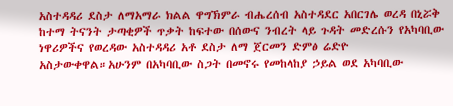አስተዳዳሪ ደስታ ለማአማራ ክልል ዋግኽምራ ብሔረሰብ አስተዳደር አበርገሌ ወረዳ በኒሯቅ ከተማ ትናንት ታጣቂዎች ጥቃት ከፍተው በሰውና ንብረት ላይ ጉዳት መድረሱን የአካባቢው ነዋሪዎችና የወረዳው አስተዳዳሪ አቶ ደስታ ለማ ጀርመን ድምፅ ሬድዮ አስታውቀዋል።አሁንም በአካባቢው ስጋት በመኖሩ የመከላከያ ኃይል ወደ አካባቢው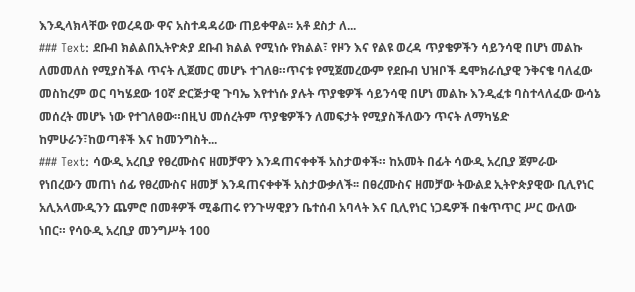እንዲላክላቸው የወረዳው ዋና አስተዳዳሪው ጠይቀዋል፡፡ አቶ ደስታ ለ...
### Text: ደቡብ ክልልበኢትዮጵያ ደቡብ ክልል የሚነሱ የክልል፣ የዞን እና የልዩ ወረዳ ጥያቄዎችን ሳይንሳዊ በሆነ መልኩ ለመመለስ የሚያስችል ጥናት ሊጀመር መሆኑ ተገለፀ።ጥናቱ የሚጀመረውም የደቡብ ህዝቦች ዴሞክራሲያዊ ንቅናቄ ባለፈው መስከረም ወር ባካሄደው 10ኛ ድርጅታዊ ጉባኤ እየተነሱ ያሉት ጥያቄዎች ሳይንሳዊ በሆነ መልኩ እንዲፈቱ ባስተላለፈው ውሳኔ መሰረት መሆኑ ነው የተገለፀው።በዚህ መሰረትም ጥያቄዎችን ለመፍታት የሚያስችለውን ጥናት ለማካሄድ ከምሁራን፣ከወጣቶች እና ከመንግስት...
### Text: ሳውዲ አረቢያ የፀረሙስና ዘመቻዋን እንዳጠናቀቀች አስታወቀች። ከአመት በፊት ሳውዲ አረቢያ ጀምራው የነበረውን መጠነ ሰፊ የፀረሙስና ዘመቻ እንዳጠናቀቀች አስታውቃለች፡፡ በፀረሙስና ዘመቻው ትውልደ ኢትዮጵያዊው ቢሊየነር አሊአላሙዲንን ጨምሮ በመቶዎች ሚቆጠሩ የንጉሣዊያን ቤተሰብ አባላት እና ቢሊየነር ነጋዴዎች በቁጥጥር ሥር ውለው ነበር። የሳዑዲ አረቢያ መንግሥት 100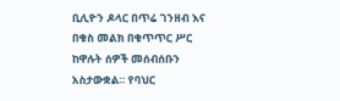ቢሊዮን ዶላር በጥሬ ገንዘብ እና በቁስ መልክ በቁጥጥር ሥር ከዋሉት ሰዎች መሰብሰቡን አስታውቋል። የባህር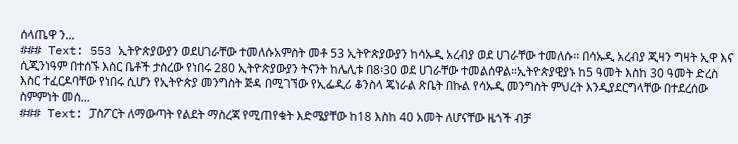ሰላጤዋ ን...
### Text: 553 ኢትዮጵያውያን ወደሀገራቸው ተመለሱአምስት መቶ 53 ኢትዮጵያውያን ከሳኡዲ አረብያ ወደ ሀገራቸው ተመለሱ፡፡ በሳኡዲ አረብያ ጂዛን ግዛት ኢዋ እና ሲጂንነዓም በተሰኙ እስር ቤቶች ታስረው የነበሩ 280 ኢትዮጵያውያን ትናንት ከሌሊቱ በ8፡30 ወደ ሀገራቸው ተመልሰዋል።ኢትዮጵያዊያኑ ከ5 ዓመት እስከ 30 ዓመት ድረስ እስር ተፈርዶባቸው የነበሩ ሲሆን የኢትዮጵያ መንግስት ጅዳ በሚገኘው የኢፌዲሪ ቆንስላ ጄነራል ጽቤት በኩል የሳኡዲ መንግስት ምህረት እንዲያደርግላቸው በተደረሰው ስምምነት መሰ...
### Text: ፓስፖርት ለማውጣት የልደት ማስረጃ የሚጠየቁት እድሜያቸው ከ18 እስከ 40 አመት ለሆናቸው ዜጎች ብቻ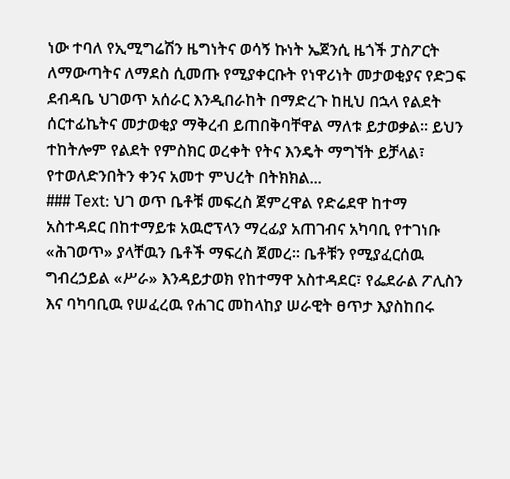ነው ተባለ የኢሚግሬሽን ዜግነትና ወሳኝ ኩነት ኤጀንሲ ዜጎች ፓስፖርት ለማውጣትና ለማደስ ሲመጡ የሚያቀርቡት የነዋሪነት መታወቂያና የድጋፍ ደብዳቤ ህገወጥ አሰራር እንዲበራከት በማድረጉ ከዚህ በኋላ የልደት ሰርተፊኬትና መታወቂያ ማቅረብ ይጠበቅባቸዋል ማለቱ ይታወቃል፡፡ ይህን ተከትሎም የልደት የምስክር ወረቀት የትና እንዴት ማግኘት ይቻላል፣ የተወለድንበትን ቀንና አመተ ምህረት በትክክል...
### Text: ህገ ወጥ ቤቶቹ መፍረስ ጀምረዋል የድሬደዋ ከተማ አስተዳደር በከተማይቱ አዉሮፕላን ማረፊያ አጠገብና አካባቢ የተገነቡ «ሕገወጥ» ያላቸዉን ቤቶች ማፍረስ ጀመረ። ቤቶቹን የሚያፈርሰዉ ግብረኃይል «ሥራ» እንዳይታወክ የከተማዋ አስተዳደር፣ የፌደራል ፖሊስን እና ባካባቢዉ የሠፈረዉ የሐገር መከላከያ ሠራዊት ፀጥታ እያስከበሩ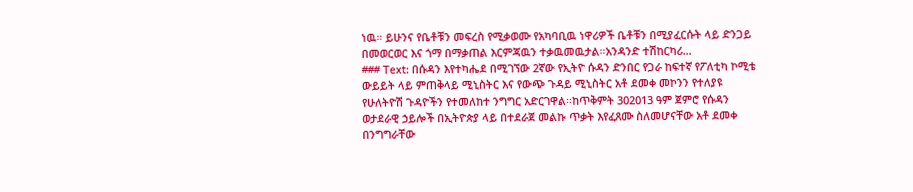ነዉ። ይሁንና የቤቶቹን መፍረስ የሚቃወሙ የአካባቢዉ ነዋሪዎች ቤቶቹን በሚያፈርሱት ላይ ድንጋይ በመወርወር እና ጎማ በማቃጠል እርምጃዉን ተቃዉመዉታል።አንዳንድ ተሽከርካሪ...
### Text: በሱዳን እየተካሔደ በሚገኘው 2ኛው የኢትዮ ሱዳን ድንበር የጋራ ከፍተኛ የፖለቲካ ኮሚቴ ውይይት ላይ ምጠቅላይ ሚኒስትር እና የውጭ ጉዳይ ሚኒስትር አቶ ደመቀ መኮንን የተለያዩ የሁለትዮሽ ጉዳዮችን የተመለከተ ንግግር አድርገዋል፡፡ከጥቅምት 302013 ዓም ጀምሮ የሱዳን ወታደራዊ ኃይሎች በኢትዮጵያ ላይ በተደራጀ መልኩ ጥቃት እየፈጸሙ ስለመሆናቸው አቶ ደመቀ በንግግራቸው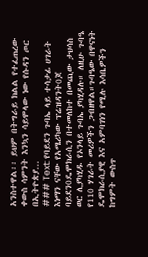አንስተዋል፡፡ ይህም በትግራይ ክልል የተፈጠረው ቀውስ ሳምንት እንኳን ሳይሞላው ነው የሱዳን ጦር በኢትዮጵያ...
### Text: የባይደን ጉባኤ ላይ ተሳታፊ ሀገራት እነማን ናቸው የአሜሪካው ፕሬዝዳንት0ጆ ባይደን0ዴሞክራሲን በተመለከተ በመጪው ታህሳስ ወር ሊያካሂዱ የኦንላይ ጉባኤ ያካሂዳሉ። ለዚሁ ጉባዔ የ110 ሃገራት መሪዎችን ጋብዘዋል።ጉባዔው በዋናነት ዴሞክራሲያዊ እና አምባገነን የሚሉ እሳቤዎችን ከግምት ውስጥ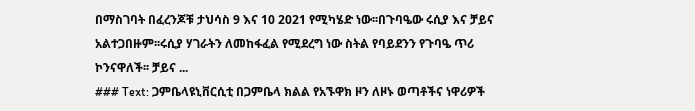በማስገባት በፈረንጆቹ ታህሳስ 9 እና 10 2021 የሚካሄድ ነው፡፡በጉባዔው ሩሲያ እና ቻይና አልተጋበዙም፡፡ሩሲያ ሃገራትን ለመከፋፈል የሚደረግ ነው ስትል የባይደንን የጉባዔ ጥሪ ኮንናዋለች፡፡ ቻይና ...
### Text: ጋምቤላዩኒቨርሲቲ በጋምቤላ ክልል የአኙዋክ ዞን ለዞኑ ወጣቶችና ነዋሪዎች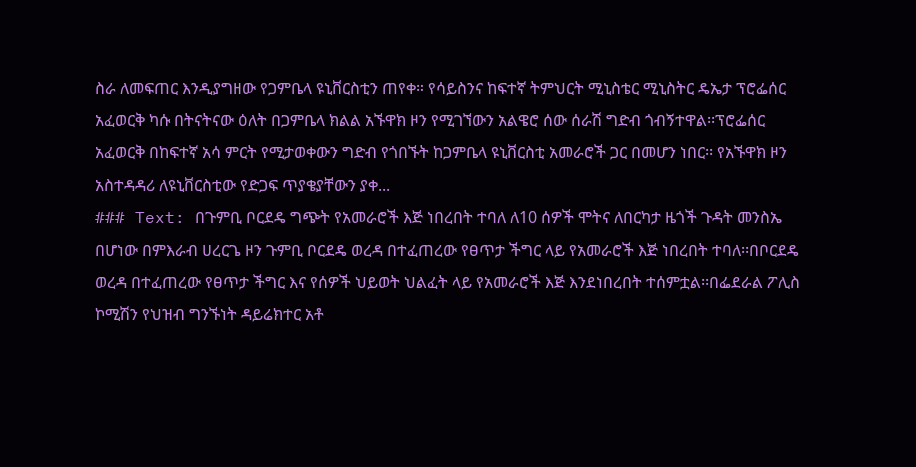ስራ ለመፍጠር እንዲያግዘው የጋምቤላ ዩኒቨርስቲን ጠየቀ። የሳይስንና ከፍተኛ ትምህርት ሚኒስቴር ሚኒስትር ዴኤታ ፕሮፌሰር አፈወርቅ ካሱ በትናትናው ዕለት በጋምቤላ ክልል አኙዋክ ዞን የሚገኘውን አልዌሮ ሰው ሰራሽ ግድብ ጎብኝተዋል፡፡ፕሮፌሰር አፈወርቅ በከፍተኛ አሳ ምርት የሚታወቀውን ግድብ የጎበኙት ከጋምቤላ ዩኒቨርስቲ አመራሮች ጋር በመሆን ነበር፡፡ የአኙዋክ ዞን አስተዳዳሪ ለዩኒቨርስቲው የድጋፍ ጥያቄያቸውን ያቀ...
### Text: በጉምቢ ቦርደዴ ግጭት የአመራሮች እጅ ነበረበት ተባለ ለ10 ሰዎች ሞትና ለበርካታ ዜጎች ጉዳት መንስኤ በሆነው በምእራብ ሀረርጌ ዞን ጉምቢ ቦርደዴ ወረዳ በተፈጠረው የፀጥታ ችግር ላይ የአመራሮች እጅ ነበረበት ተባለ፡፡በቦርደዴ ወረዳ በተፈጠረው የፀጥታ ችግር እና የሰዎች ህይወት ህልፈት ላይ የአመራሮች እጅ እንደነበረበት ተሰምቷል፡፡በፌደራል ፖሊስ ኮሚሽን የህዝብ ግንኙነት ዳይሬክተር አቶ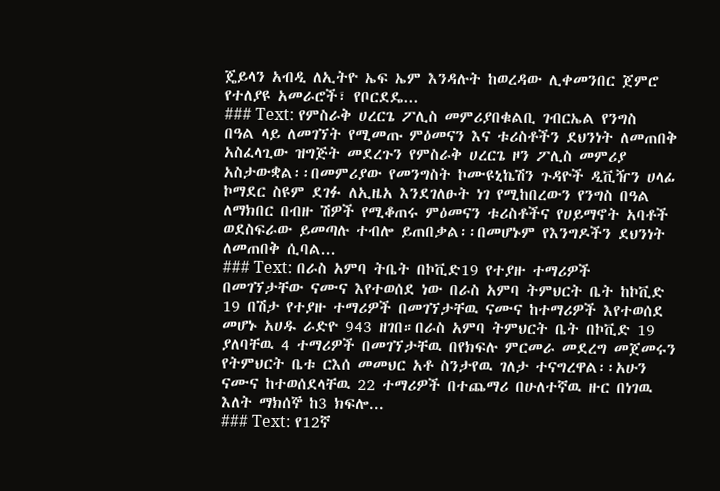ጄይላን አብዲ ለኢትዮ ኤፍ ኤም እንዳሉት ከወረዳው ሊቀመንበር ጀምሮ የተለያዩ አመራሮች፣ የቦርደዴ...
### Text: የምስራቅ ሀረርጌ ፖሊስ መምሪያበቁልቢ ገብርኤል የንግስ በዓል ላይ ለመገኘት የሚመጡ ምዕመናን እና ቱሪስቶችን ደህንነት ለመጠበቅ አስፈላጊው ዝግጅት መደረጉን የምስራቅ ሀረርጌ ዞን ፖሊስ መምሪያ አስታውቋል፡፡በመምሪያው የመንግስት ኮሙዩኒኬሽን ጉዳዮች ዲቪዥን ሀላፊ ኮማደር ስዩም ደገፉ ለኢዜአ እንደገለፁት ነገ የሚከበረውን የንግስ በዓል ለማክበር በብዙ ሽዎች የሚቆጠሩ ምዕመናን ቱሪስቶችና የሀይማኖት አባቶች ወደስፍራው ይመጣሉ ተብሎ ይጠበቃል፡፡በመሆኑም የእንግዶችን ደህንነት ለመጠበቅ ሲባል...
### Text: በራስ አምባ ትቤት በኮቪድ19 የተያዙ ተማሪዎች በመገኘታቸው ናሙና እየተወሰደ ነው በራስ አምባ ትምህርት ቤት ከኮቪድ 19 በሽታ የተያዙ ተማሪዎች በመገኘታቸዉ ናሙና ከተማሪዎች እየተወሰደ መሆኑ አሀዱ ራድዮ 943 ዘገበ።በራስ አምባ ትምህርት ቤት በኮቪድ 19 ያለባቸዉ 4 ተማሪዎች በመገኘታቸዉ በየክፍሉ ምርመራ መደረግ መጀመሩን የትምህርት ቤቱ ርእሰ መመህር አቶ ስንታየዉ ገለታ ተናግረዋል፡፡አሁን ናሙና ከተወሰደላቸዉ 22 ተማሪዎች በተጨማሪ በሁለተኛዉ ዙር በነገዉ እለት ማክሰኞ ከ3 ክፍሎ...
### Text: የ12ኛ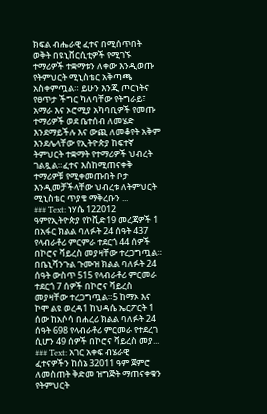ክፍል ብሔራዊ ፈተና በሚሰጥበት ወቅት በዩኒቨርሲቲዎች የሚገኙ ተማሪዎች ተቋማቱን ለቀው እንዲወጡ የትምህርት ሚኒስቴር አቅጣጫ አስቀምጧል። ይሁን እንጂ ጦርነትና የፀጥታ ችግር ካለባቸው የትግራይ፣ አማራ እና ኦሮሚያ አካባቢዎች የመጡ ተማሪዎች ወደ ቤተሰብ ለመሄድ እንደማይችሉ እና ውጪ ለመቆየት አቅም እንደሌላቸው የኢትዮጵያ ከፍተኛ ትምህርት ተቋማት የተማሪዎች ህብረት ገልጿል።ፈተና እስከሚጠናቀቅ ተማሪዎቹ የሚቀመጡበት ቦታ እንዲመቻችላቸው ህብረቱ ለትምህርት ሚኒስቴር ጥያቄ ማቅረቡን ...
### Text: ነሃሴ 122012 ዓምየኢትዮጵያ የኮቪድ19 መረጃዎች 1 በአፋር ክልል ባለፉት 24 ሰዓት 437 የላብራቶሪ ምርምራ ተደርጎ 44 ሰዎች በኮሮና ቫይረስ መያዛቸው ተረጋግጧል። በቤኒሻንጉል ጉሙዝ ክልል ባለፉት 24 ሰዓት ውስጥ 515 የላብራቶሪ ምርመራ ተደርጎ 7 ሰዎች በኮሮና ቫይረስ መያዛቸው ተረጋግጧል።5 ከማኦ እና ኮሞ ልዩ ወረዳ1 ከህዳሴ ኤርፖርት 1 ሰው ከአሶሳ በሐረሪ ክልል ባለፉት 24 ሰዓት 698 የላብራቶሪ ምርመራ የተደረገ ሲሆን 49 ሰዎች በኮሮና ቫይረስ መያ...
### Text: አገር አቀፍ ብሄራዊ ፈተናዎችን ከሰኔ 32011 ዓም ጀምሮ ለመስጠት ቅድመ ዝግጅት ማጠናቀቁን የትምህርት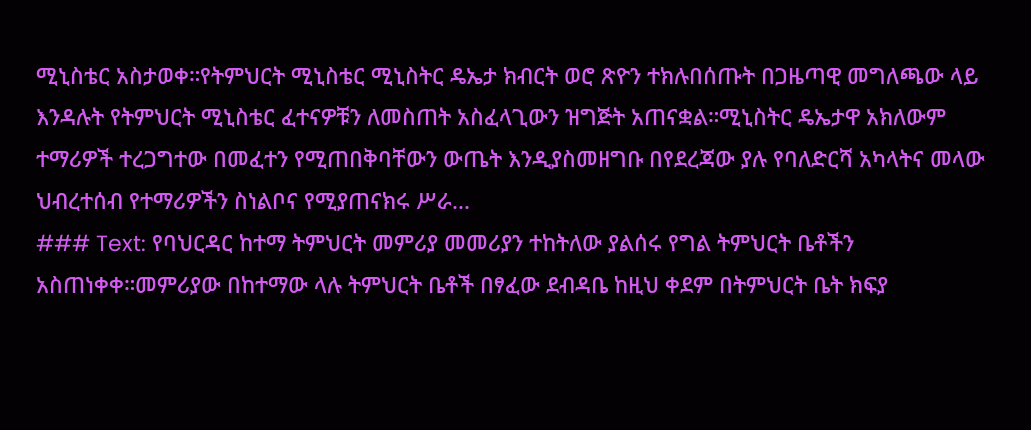ሚኒስቴር አስታወቀ።የትምህርት ሚኒስቴር ሚኒስትር ዴኤታ ክብርት ወሮ ጽዮን ተክሉበሰጡት በጋዜጣዊ መግለጫው ላይ እንዳሉት የትምህርት ሚኒስቴር ፈተናዎቹን ለመስጠት አስፈላጊውን ዝግጅት አጠናቋል።ሚኒስትር ዴኤታዋ አክለውም ተማሪዎች ተረጋግተው በመፈተን የሚጠበቅባቸውን ውጤት እንዲያስመዘግቡ በየደረጃው ያሉ የባለድርሻ አካላትና መላው ህብረተሰብ የተማሪዎችን ስነልቦና የሚያጠናክሩ ሥራ...
### Text: የባህርዳር ከተማ ትምህርት መምሪያ መመሪያን ተከትለው ያልሰሩ የግል ትምህርት ቤቶችን አስጠነቀቀ።መምሪያው በከተማው ላሉ ትምህርት ቤቶች በፃፈው ደብዳቤ ከዚህ ቀደም በትምህርት ቤት ክፍያ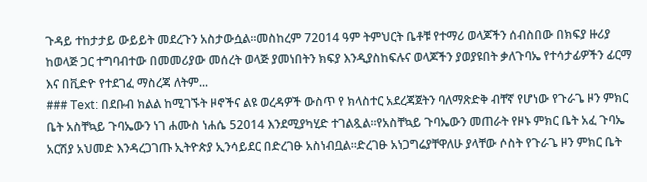ጉዳይ ተከታታይ ውይይት መደረጉን አስታውሷል።መስከረም 72014 ዓም ትምህርት ቤቶቹ የተማሪ ወላጆችን ሰብስበው በክፍያ ዙሪያ ከወላጅ ጋር ተግባብተው በመመሪያው መሰረት ወላጅ ያመነበትን ክፍያ እንዲያስከፍሉና ወላጆችን ያወያዩበት ቃለጉባኤ የተሳታፊዎችን ፊርማ እና በቪድዮ የተደገፈ ማስረጃ ለትም...
### Text: በደቡብ ክልል ከሚገኙት ዞኖችና ልዩ ወረዳዎች ውስጥ የ ክላስተር አደረጃጀትን ባለማጽድቅ ብቸኛ የሆነው የጉራጌ ዞን ምክር ቤት አስቸኳይ ጉባኤውን ነገ ሐሙስ ነሐሴ 52014 እንደሚያካሂድ ተገልጿል።የአስቸኳይ ጉባኤውን መጠራት የዞኑ ምክር ቤት አፈ ጉባኤ አርሽያ አህመድ እንዳረጋገጡ ኢትዮጵያ ኢንሳይደር በድረገፁ አስነብቧል።ድረገፁ አነጋግሬያቸዋለሁ ያላቸው ሶስት የጉራጌ ዞን ምክር ቤት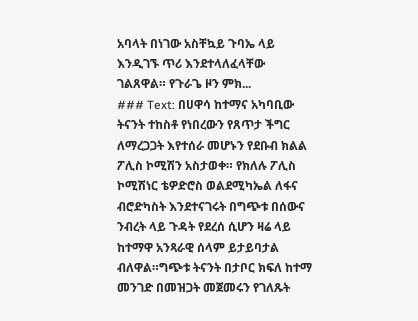አባላት በነገው አስቸኳይ ጉባኤ ላይ እንዲገኙ ጥሪ እንደተላለፈላቸው ገልጸዋል። የጉራጌ ዞን ምክ...
### Text: በሀዋሳ ከተማና አካባቢው ትናንት ተከስቶ የነበረውን የጸጥታ ችግር ለማረጋጋት እየተሰራ መሆኑን የደቡብ ክልል ፖሊስ ኮሚሽን አስታወቀ። የክለሉ ፖሊስ ኮሚሽነር ቴዎድሮስ ወልደሚካኤል ለፋና ብሮድካስት እንደተናገሩት በግጭቱ በሰውና ንብረት ላይ ጉዳት የደረሰ ሲሆን ዛሬ ላይ ከተማዋ አንጻራዊ ሰላም ይታይባታል ብለዋል።ግጭቱ ትናንት በታቦር ክፍለ ከተማ መንገድ በመዝጋት መጀመሩን የገለጹት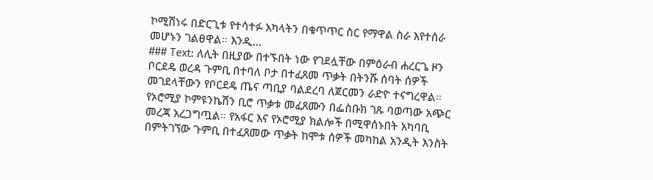ኮሚሽነሩ በድርጊቱ የተሳተፉ አካላትን በቁጥጥር ስር የማዋል ስራ እየተሰራ መሆኑን ገልፀዋል። እንዲ...
### Text: ለሊት በዚያው በተኙበት ነው የገደሏቸው በምዕራብ ሐረርጌ ዞን ቦርደዴ ወረዳ ጉምቢ በተባለ ቦታ በተፈጸመ ጥቃት በትንሹ ሰባት ሰዎች መገደላቸውን የቦርደዴ ጤና ጣቢያ ባልደረባ ለጀርመን ራድዮ ተናግረዋል። የኦሮሚያ ኮምዩንኬሽን ቢሮ ጥቃቱ መፈጸሙን በፌስቡክ ገጹ ባወጣው አጭር መረጃ አረጋግጧል። የአፋር እና የኦሮሚያ ክልሎች በሚዋሰኑበት አካባቢ በምትገኘው ጉምቢ በተፈጸመው ጥቃት ከሞቱ ሰዎች መካከል አንዲት እንስት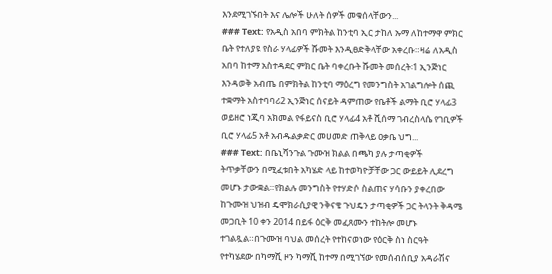እንደሚገኙበት እና ሌሎች ሁለት ሰዎች መቁሰላቸውን...
### Text: የአዲስ አበባ ምክትል ከንቲባ ኢር ታከለ ኡማ ለከተማዋ ምክር ቤት የተለያዩ የስራ ሃላፊዎች ሹመት እንዲፀድቅላቸው አቀረቡ።ዛሬ ለአዲስ አበባ ከተማ አስተዳደር ምክር ቤት ባቀረቡት ሹመት መሰረት፡1 ኢንጅነር እንዳወቅ አብጤ በምክትል ከንቲባ ማዕረግ የመንግስት አገልግሎት ሰጪ ተቋማት አስተባባሪ2 ኢንጅነር ሰናይት ዳምጠው የቤቶች ልማት ቢሮ ሃላፊ3 ወይዘሮ ነጂባ አክመል የፋይናስ ቢሮ ሃላፊ4 አቶ ሺሰማ ገብረስላሴ የገቢዎች ቢሮ ሃላፊ5 አቶ አብዱልቃድር መሀመድ ጠቅላይ ዐቃቤ ህግ...
### Text: በቤኒሻንጉል ጉሙዝ ክልል በጫካ ያሉ ታጣቂዎች ትጥቃቸውን በሚፈቱበት አካሄድ ላይ ከተወካዮቻቸው ጋር ውይይት ሊደረግ መሆኑ ታውቋል።የክልሉ መንግስት የተሃድሶ ስልጠና ሃሳቡን ያቀረበው ከጉሙዝ ህዝብ ዴሞክራሲያዊ ንቅናቄ ጉህዴን ታጣቂዎች ጋር ትላንት ቅዳሜ መጋቢት 10 ቀን 2014 በይፋ ዕርቅ መፈጸሙን ተከትሎ መሆኑ ተገልጿል።በጉሙዝ ባህል መሰረት የተከናወነው የዕርቅ ስነ ስርዓት የተካሄደው በካማሺ ዞን ካማሺ ከተማ በሚገኘው የመሰብሰቢያ አዳራሽና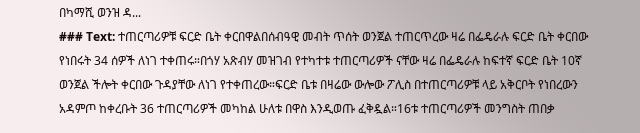በካማሺ ወንዝ ዳ...
### Text: ተጠርጣሪዎቹ ፍርድ ቤት ቀርበዋልበሰብዓዊ መብት ጥሰት ወንጀል ተጠርጥረው ዛሬ በፌዴራሉ ፍርድ ቤት ቀርበው የነበሩት 34 ሰዎች ለነገ ተቀጠሩ።በጎሃ አጽብሃ መዝገብ የተካተቱ ተጠርጣሪዎች ናቸው ዛሬ በፌዴራሉ ከፍተኛ ፍርድ ቤት 10ኛ ወንጀል ችሎት ቀርበው ጉዳያቸው ለነገ የተቀጠረው።ፍርድ ቤቱ በዛሬው ውሎው ፖሊስ በተጠርጣሪዎቹ ላይ አቅርቦት የነበረውን አዳምጦ ከቀረቡት 36 ተጠርጣሪዎች መካከል ሁለቱ በዋስ እንዲወጡ ፈቅዷል።16ቱ ተጠርጣሪዎች መንግስት ጠበቃ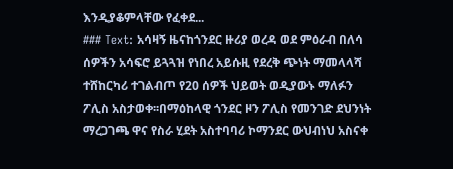እንዲያቆምላቸው የፈቀደ...
### Text: አሳዛኝ ዜናከጎንደር ዙሪያ ወረዳ ወደ ምዕራብ በለሳ ሰዎችን አሳፍሮ ይጓጓዝ የነበረ አይሱዚ የደረቅ ጭነት ማመላላሻ ተሸከርካሪ ተገልብጦ የ20 ሰዎች ህይወት ወዲያውኑ ማለፉን ፖሊስ አስታወቀ፡፡በማዕከላዊ ጎንደር ዞን ፖሊስ የመንገድ ደህንነት ማረጋገጫ ዋና የስራ ሂደት አስተባባሪ ኮማንደር ውህብነህ አስናቀ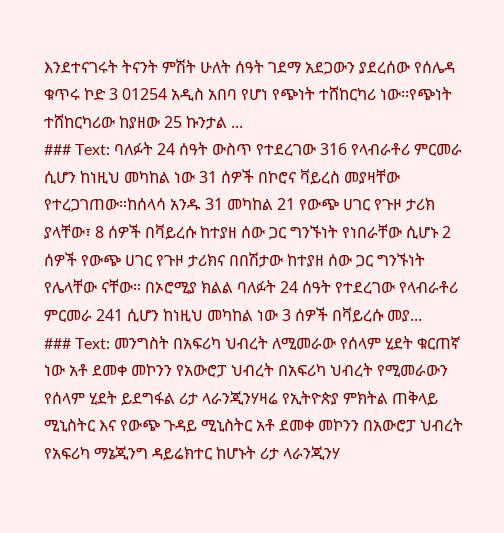እንደተናገሩት ትናንት ምሽት ሁለት ሰዓት ገደማ አደጋውን ያደረሰው የሰሌዳ ቁጥሩ ኮድ 3 01254 አዲስ አበባ የሆነ የጭነት ተሸከርካሪ ነው፡፡የጭነት ተሸከርካሪው ከያዘው 25 ኩንታል ...
### Text: ባለፉት 24 ሰዓት ውስጥ የተደረገው 316 የላብራቶሪ ምርመራ ሲሆን ከነዚህ መካከል ነው 31 ሰዎች በኮሮና ቫይረስ መያዛቸው የተረጋገጠው።ከሰላሳ አንዱ 31 መካከል 21 የውጭ ሀገር የጉዞ ታሪክ ያላቸው፣ 8 ሰዎች በቫይረሱ ከተያዘ ሰው ጋር ግንኙነት የነበራቸው ሲሆኑ 2 ሰዎች የውጭ ሀገር የጉዞ ታሪክና በበሽታው ከተያዘ ሰው ጋር ግንኙነት የሌላቸው ናቸው። በኦሮሚያ ክልል ባለፉት 24 ሰዓት የተደረገው የላብራቶሪ ምርመራ 241 ሲሆን ከነዚህ መካከል ነው 3 ሰዎች በቫይረሱ መያ...
### Text: መንግስት በአፍሪካ ህብረት ለሚመራው የሰላም ሂደት ቁርጠኛ ነው አቶ ደመቀ መኮንን የአውሮፓ ህብረት በአፍሪካ ህብረት የሚመራውን የሰላም ሂደት ይደግፋል ሪታ ላራንጂንሃዛሬ የኢትዮጵያ ምክትል ጠቅላይ ሚኒስትር እና የውጭ ጉዳይ ሚኒስትር አቶ ደመቀ መኮንን በአውሮፓ ህብረት የአፍሪካ ማኔጂንግ ዳይሬክተር ከሆኑት ሪታ ላራንጂንሃ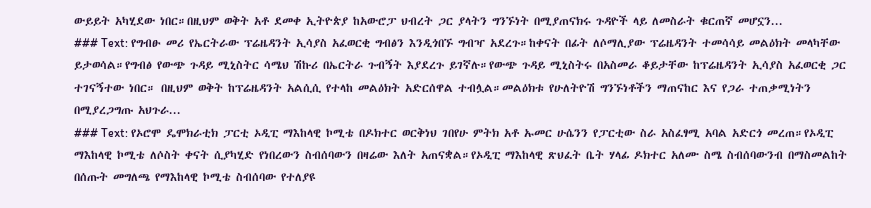ውይይት አካሂደው ነበር።በዚህም ወቅት አቶ ደመቀ ኢትዮጵያ ከአውሮፓ ህብረት ጋር ያላትን ግንኙነት በሚያጠናክሩ ጉዳዮች ላይ ለመስራት ቁርጠኛ መሆኗን...
### Text: የግብፁ መሪ የኤርትራው ፕሬዜዳንት ኢሳያስ አፈወርቂ ግብፅን እንዲጎበኙ ግብዣ አደረጉ።ከቀናት በፊት ለሶማሊያው ፕሬዜዳንት ተመሳሳይ መልዕክት መላካቸው ይታወሳል።የግብፅ የውጭ ጉዳይ ሚኒስትር ሳሜህ ሽኩሪ በኤርትራ ጉብኝት እያደረጉ ይገኛሉ።የውጭ ጉዳይ ሚኒስትሩ በአስመራ ቆይታቸው ከፕሬዜዳንት ኢሳያስ አፈወርቂ ጋር ተገናኝተው ነበር። በዚህም ወቅት ከፕሬዜዳንት አልሲሲ የተላከ መልዕክት አድርሰዋል ተብሏል።መልዕክቱ የሁለትዮሽ ግንኙነቶችን ማጠናከር እና የጋራ ተጠቃሚነትን በሚያረጋግጡ አህጉራ...
### Text: የኦሮሞ ዴሞክራቲክ ፓርቲ ኦዲፒ ማእከላዊ ኮሚቴ በዶክተር ወርቅነህ ገበየሁ ምትክ አቶ ኡመር ሁሴንን የፓርቲው ስራ አስፈፃሚ አባል አድርጎ መረጠ።የኦዲፒ ማእከላዊ ኮሚቴ ለሶስት ቀናት ሲያካሂድ የነበረውን ስብሰባውን በዛሬው እለት አጠናቋል።የኦዲፒ ማእከላዊ ጽህፈት ቤት ሃላፊ ዶክተር አለሙ ስሜ ስብሰባውንብ በማስመልከት በሰጡት መግለጫ የማእከላዊ ኮሚቴ ስብሰባው የተለያዩ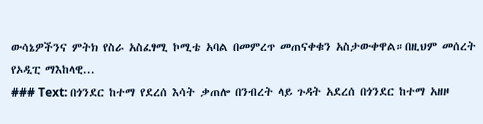ውሳኔዎችንና ምትክ የስራ አስፈፃሚ ኮሚቴ አባል በመምረጥ መጠናቀቁን አስታውቀዋል።በዚህም መሰረት የኦዲፒ ማእከላዊ...
### Text: በጎንደር ከተማ የደረሰ እሳት ቃጠሎ በንብረት ላይ ጉዳት አደረሰ በጎንደር ከተማ አዘዞ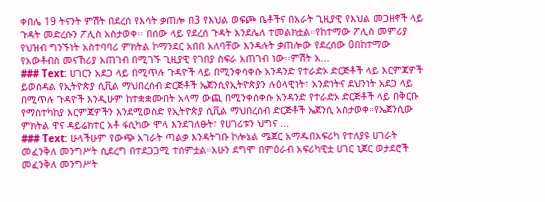ቀበሌ 19 ትናንት ምሽት በደረሰ የእሳት ቃጠሎ በ3 የእህል ወፍጮ ቤቶችና በአራት ጊዚያዊ የእህል መጋዘኖች ላይ ጉዳት መድረሱን ፖሊስ አስታወቀ፡፡ በሰው ላይ የደረሰ ጉዳት እንደሌለ ተመልክቷል።የከተማው ፖሊስ መምሪያ የህዝብ ግንኙነት አስተባባሪ ምክትል ኮማንደር አበበ አለባቸው እንዳሉት ቃጠሎው የደረሰው 0በከተማው የአውቶብስ መናኸሪያ አጠገብ በሚገኙ ጊዚያዊ የገበያ ስፍራ አጠገብ ነው፡፡ምሽት አ...
### Text: ሀገርን አደጋ ላይ በሚጥሉ ጉዳዮች ላይ በሚንቀሳቀሱ አንዳንድ የተራድኦ ድርጅቶች ላይ እርምጃዎች ይወሰዳል የኢትዮጵያ ሲቪል ማህበረሰብ ድርጅቶች ኤጀንሲየኢትዮጵያን ሉዕላዊነት፣ አንድነትና ደህንነት አደጋ ላይ በሚጥሉ ጉዳዮች እንዲሁም ከተቋቋሙበት አላማ ውጪ በሚንቀሰቀሱ አንዳንድ የተራድኦ ድርጅቶች ላይ በቅርቡ የማስተካከያ እርምጃዎችን እንደሚወስድ የኢትዮጵያ ሲቪል ማህበረሰብ ድርጅቶች ኤጀንሲ አስታወቀ።የኤጀንሲው ምክትል ዋና ዳይሬክተር አቶ ፋሲካው ሞላ እንደገለፁት፣ የሀገሪቱን ህግና ...
### Text: ሁላችሁም የውጭ አገራት ጣልቃ እንዳትገቡ ኮሎኔል ሜጀር አማዱበአፍሪካ የተለያዩ ሀገራት መፈንቅለ መንግሥት ሲደረግ በተደጋጋሚ ተሰምቷል።አሁን ደግሞ በምዕራብ አፍሪካዊቷ ሀገር ኒጀር ወታደሮች መፈንቅለ መንግሥት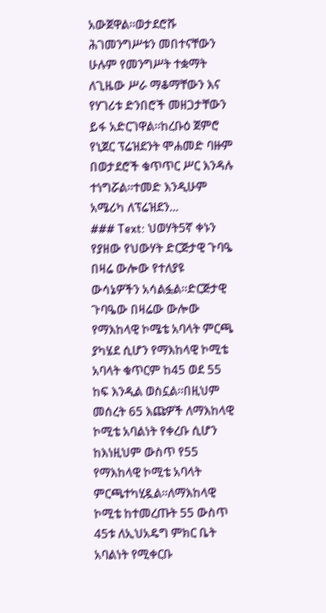አውጀዋል።ወታደሮሹ ሕገመንግሥቱን መበተናቸውን ሁሉም የመንግሥት ተቋማት ለጊዜው ሥራ ማቆማቸውን እና የሃገሪቱ ድንበሮች መዘጋታቸውን ይፋ አድርገዋል።ከረቡዕ ጀምሮ የኒጀር ፕሬዝደንት ሞሐመድ ባዙም በወታደሮች ቁጥጥር ሥር እንዳሉ ተነግሯል።ተመድ እንዲሁም አሜሪካ ለፕሬዝደን...
### Text: ህወሃት5ኛ ቀኑን የያዘው የህውሃት ድርጅታዊ ጉባዔ በዛሬ ውሎው የተለያዩ ውሳኔዎችን አሳልፏል።ድርጅታዊ ጉባዔው በዛሬው ውሎው የማእከላዊ ኮሜቴ አባላት ምርጫ ያካሄደ ሲሆን የማእከላዊ ኮሚቴ አባላት ቁጥርም ከ45 ወደ 55 ከፍ እንዲል ወስኗል።በዚህም መሰረት 65 እጩዎች ለማእከላዊ ኮሚቴ አባልነት የቀረቡ ሲሆን ከእነዚህም ውስጥ የ55 የማእከላዊ ኮሚቴ አባላት ምርጫተካሂዷል።ለማእከላዊ ኮሚቴ ከተመረጡት 55 ውስጥ 45ቱ ለኢህአዴግ ምክር ቤት አባልነት የሚቀርቡ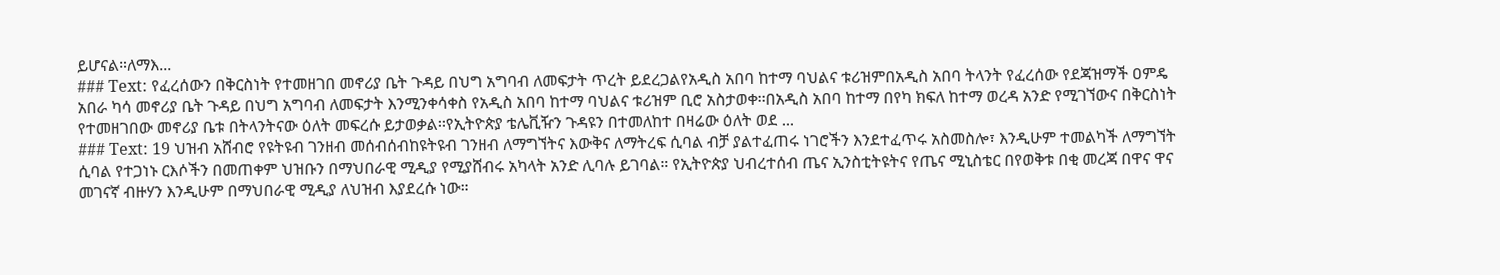ይሆናል።ለማእ...
### Text: የፈረሰውን በቅርስነት የተመዘገበ መኖሪያ ቤት ጉዳይ በህግ አግባብ ለመፍታት ጥረት ይደረጋልየአዲስ አበባ ከተማ ባህልና ቱሪዝምበአዲስ አበባ ትላንት የፈረሰው የደጃዝማች ዐምዴ አበራ ካሳ መኖሪያ ቤት ጉዳይ በህግ አግባብ ለመፍታት እንሚንቀሳቀስ የአዲስ አበባ ከተማ ባህልና ቱሪዝም ቢሮ አስታወቀ፡፡በአዲስ አበባ ከተማ በየካ ክፍለ ከተማ ወረዳ አንድ የሚገኘውና በቅርስነት የተመዘገበው መኖሪያ ቤቱ በትላንትናው ዕለት መፍረሱ ይታወቃል፡፡የኢትዮጵያ ቴሌቪዥን ጉዳዩን በተመለከተ በዛሬው ዕለት ወደ ...
### Text: 19 ህዝብ አሸብሮ የዩትዩብ ገንዘብ መሰብሰብከዩትዩብ ገንዘብ ለማግኘትና እውቅና ለማትረፍ ሲባል ብቻ ያልተፈጠሩ ነገሮችን እንደተፈጥሩ አስመስሎ፣ እንዲሁም ተመልካች ለማግኘት ሲባል የተጋነኑ ርእሶችን በመጠቀም ህዝቡን በማህበራዊ ሚዲያ የሚያሸብሩ አካላት አንድ ሊባሉ ይገባል። የኢትዮጵያ ህብረተሰብ ጤና ኢንስቲትዩትና የጤና ሚኒስቴር በየወቅቱ በቂ መረጃ በዋና ዋና መገናኛ ብዙሃን እንዲሁም በማህበራዊ ሚዲያ ለህዝብ እያደረሱ ነው።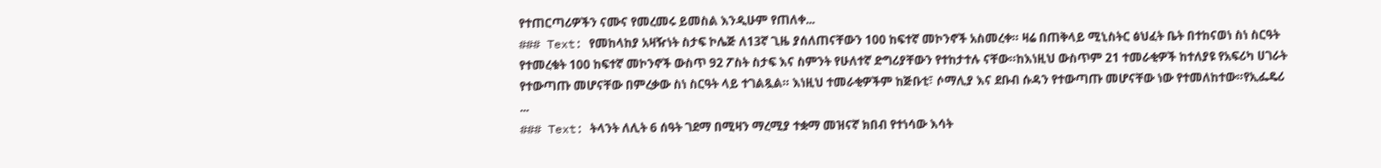የተጠርጣሪዎችን ናሙና የመረመሩ ይመስል እንዲሁም የጠለቀ...
### Text: የመከላከያ አዛዥነት ስታፍ ኮሌጅ ለ13ኛ ጊዜ ያሰለጠናቸውን 100 ከፍተኛ መኮንኖች አስመረቀ። ዛሬ በጠቅላይ ሚኒስትር ፅህፈት ቤት በተከናወነ ስነ ስርዓት የተመረቁት 100 ከፍተኛ መኮንኖች ውስጥ 92 ፖስት ስታፍ እና ስምንት የሁለተኛ ድግሪያቸውን የተከታተሉ ናቸው።ከእነዚህ ውስጥም 21 ተመራቂዎች ከተለያዩ የአፍሪካ ሀገራት የተውጣጡ መሆናቸው በምረቃው ስነ ስርዓት ላይ ተገልጿል። እነዚህ ተመራቂዎችም ከጅቡቲ፣ ሶማሊያ እና ደቡብ ሱዳን የተውጣጡ መሆናቸው ነው የተመለከተው።የኢፌዴሪ ...
### Text: ትላንት ለሊት 6 ሰዓት ገደማ በሚዛን ማረሚያ ተቋማ መዝናኛ ክበብ የተነሳው እሳት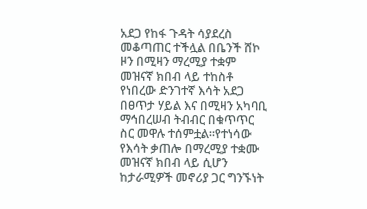አደጋ የከፋ ጉዳት ሳያደረስ መቆጣጠር ተችሏል በቤንች ሸኮ ዞን በሚዛን ማረሚያ ተቋም መዝናኛ ክበብ ላይ ተከስቶ የነበረው ድንገተኛ እሳት አደጋ በፀጥታ ሃይል እና በሚዛን አካባቢ ማኅበረሠብ ትብብር በቁጥጥር ስር መዋሉ ተሰምቷል።የተነሳው የእሳት ቃጠሎ በማረሚያ ተቋሙ መዝናኛ ክበብ ላይ ሲሆን ከታራሚዎች መኖሪያ ጋር ግንኙነት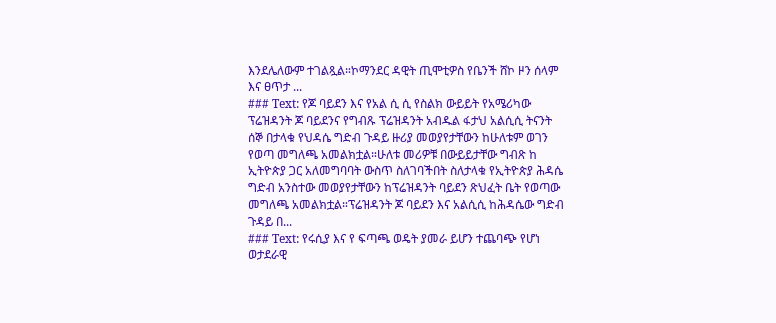እንደሌለውም ተገልጿል።ኮማንደር ዳዊት ጢሞቲዎስ የቤንች ሸኮ ዞን ሰላም እና ፀጥታ ...
### Text: የጆ ባይደን እና የአል ሲ ሲ የስልክ ውይይት የአሜሪካው ፕሬዝዳንት ጆ ባይደንና የግብጹ ፕሬዝዳንት አብዱል ፋታህ አልሲሲ ትናንት ሰኞ በታላቁ የህዳሴ ግድብ ጉዳይ ዙሪያ መወያየታቸውን ከሁለቱም ወገን የወጣ መግለጫ አመልክቷል።ሁለቱ መሪዎቹ በውይይታቸው ግብጽ ከ ኢትዮጵያ ጋር አለመግባባት ውስጥ ስለገባችበት ስለታላቁ የኢትዮጵያ ሕዳሴ ግድብ አንስተው መወያየታቸውን ከፕሬዝዳንት ባይደን ጽህፈት ቤት የወጣው መግለጫ አመልክቷል።ፕሬዝዳንት ጆ ባይደን እና አልሲሲ ከሕዳሴው ግድብ ጉዳይ በ...
### Text: የሩሲያ እና የ ፍጣጫ ወዴት ያመራ ይሆን ተጨባጭ የሆነ ወታደራዊ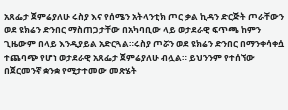አጸፌታ ጀምሬያለሁ ሩስያ እና የሰሜን አትላንቲክ ጦር ቃል ኪዳን ድርጅት ጦራቸውን ወደ ዩክሬን ድንበር ማስጠጋታቸው በአካባቢው ላይ ወታደራዊ ፍጥጫ ከምን ጊዜውም በላይ እንዲያይል አድርጓል።ሩስያ ጦሯን ወደ ዩክሬን ድንበር በማንቀሳቀሷ ተጨባጭ የሆነ ወታደራዊ አጸፌታ ጀምሬያለሁ ብሏል። ይህንንም የተሰኘው በጀርመንኛ ቋንቋ የሚታተመው መጽሄት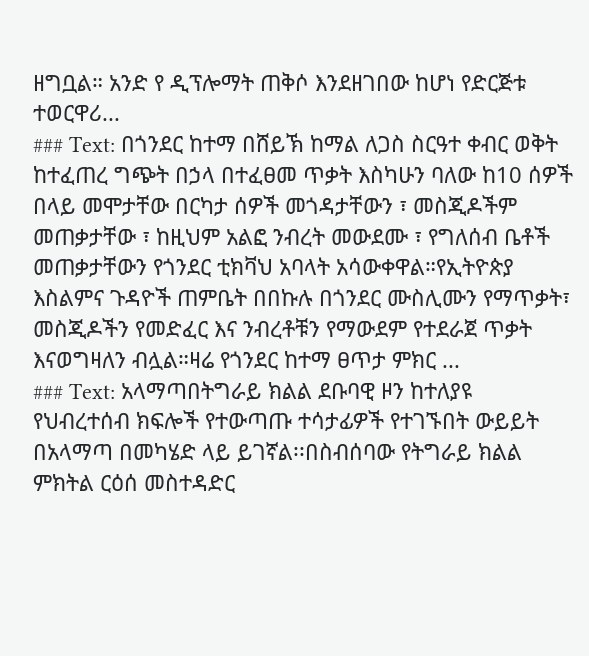ዘግቧል። አንድ የ ዲፕሎማት ጠቅሶ እንደዘገበው ከሆነ የድርጅቱ ተወርዋሪ...
### Text: በጎንደር ከተማ በሸይኽ ከማል ለጋስ ስርዓተ ቀብር ወቅት ከተፈጠረ ግጭት በኃላ በተፈፀመ ጥቃት እስካሁን ባለው ከ10 ሰዎች በላይ መሞታቸው በርካታ ሰዎች መጎዳታቸውን ፣ መስጂዶችም መጠቃታቸው ፣ ከዚህም አልፎ ንብረት መውደሙ ፣ የግለሰብ ቤቶች መጠቃታቸውን የጎንደር ቲክቫህ አባላት አሳውቀዋል።የኢትዮጵያ እስልምና ጉዳዮች ጠምቤት በበኩሉ በጎንደር ሙስሊሙን የማጥቃት፣ መስጂዶችን የመድፈር እና ንብረቶቹን የማውደም የተደራጀ ጥቃት እናወግዛለን ብሏል።ዛሬ የጎንደር ከተማ ፀጥታ ምክር ...
### Text: አላማጣበትግራይ ክልል ደቡባዊ ዞን ከተለያዩ የህብረተሰብ ክፍሎች የተውጣጡ ተሳታፊዎች የተገኙበት ውይይት በአላማጣ በመካሄድ ላይ ይገኛል፡፡በስብሰባው የትግራይ ክልል ምክትል ርዕሰ መስተዳድር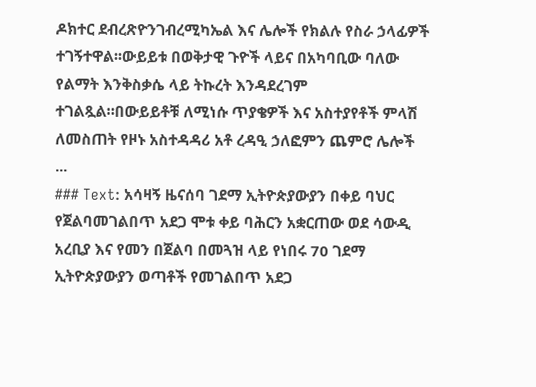ዶክተር ደብረጽዮንገብረሚካኤል እና ሌሎች የክልሉ የስራ ኃላፊዎች ተገኝተዋል፡፡ውይይቱ በወቅታዊ ጉዮች ላይና በአካባቢው ባለው የልማት እንቅስቃሴ ላይ ትኩረት እንዳደረገም ተገልጿል።በውይይቶቹ ለሚነሱ ጥያቄዎች እና አስተያየቶች ምላሽ ለመስጠት የዞኑ አስተዳዳሪ አቶ ረዳዒ ኃለፎምን ጨምሮ ሌሎች ...
### Text: አሳዛኝ ዜናሰባ ገደማ ኢትዮጵያውያን በቀይ ባህር የጀልባመገልበጥ አደጋ ሞቱ ቀይ ባሕርን አቋርጠው ወደ ሳውዲ አረቢያ እና የመን በጀልባ በመጓዝ ላይ የነበሩ 70 ገደማ ኢትዮጵያውያን ወጣቶች የመገልበጥ አደጋ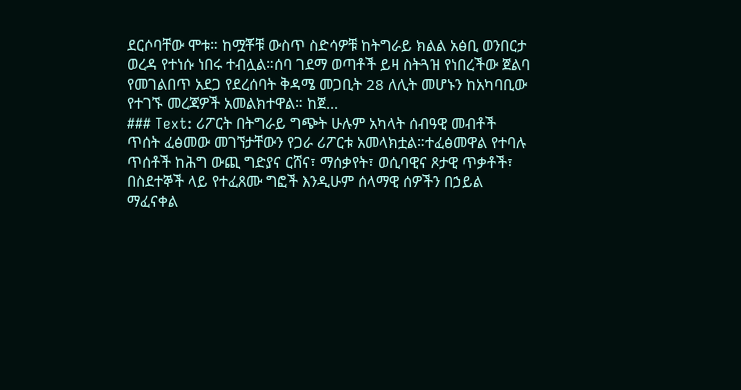ደርሶባቸው ሞቱ። ከሟቾቹ ውስጥ ስድሳዎቹ ከትግራይ ክልል አፅቢ ወንበርታ ወረዳ የተነሱ ነበሩ ተብሏል።ሰባ ገደማ ወጣቶች ይዛ ስትጓዝ የነበረችው ጀልባ የመገልበጥ አደጋ የደረሰባት ቅዳሜ መጋቢት 28 ለሊት መሆኑን ከአካባቢው የተገኙ መረጃዎች አመልክተዋል። ከጀ...
### Text: ሪፖርት በትግራይ ግጭት ሁሉም አካላት ሰብዓዊ መብቶች ጥሰት ፈፅመው መገኘታቸውን የጋራ ሪፖርቱ አመላክቷል።ተፈፅመዋል የተባሉ ጥሰቶች ከሕግ ውጪ ግድያና ርሸና፣ ማሰቃየት፣ ወሲባዊና ጾታዊ ጥቃቶች፣ በስደተኞች ላይ የተፈጸሙ ግፎች እንዲሁም ሰላማዊ ሰዎችን በኃይል ማፈናቀል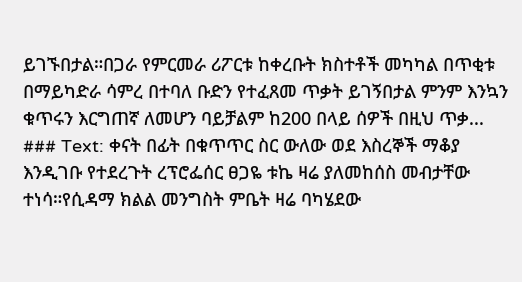ይገኙበታል።በጋራ የምርመራ ሪፖርቱ ከቀረቡት ክስተቶች መካካል በጥቂቱ በማይካድራ ሳምረ በተባለ ቡድን የተፈጸመ ጥቃት ይገኝበታል ምንም እንኳን ቁጥሩን እርግጠኛ ለመሆን ባይቻልም ከ200 በላይ ሰዎች በዚህ ጥቃ...
### Text: ቀናት በፊት በቁጥጥር ስር ውለው ወደ እስረኞች ማቆያ እንዲገቡ የተደረጉት ረፕሮፌሰር ፀጋዬ ቱኬ ዛሬ ያለመከሰስ መብታቸው ተነሳ።የሲዳማ ክልል መንግስት ምቤት ዛሬ ባካሄደው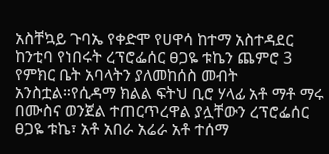አስቸኳይ ጉባኤ የቀድሞ የሀዋሳ ከተማ አስተዳደር ከንቲባ የነበሩት ረፕሮፌሰር ፀጋዬ ቱኬን ጨምሮ 3 የምክር ቤት አባላትን ያለመከሰስ መብት አንስቷል።የሲዳማ ክልል ፍትህ ቢሮ ሃላፊ አቶ ማቶ ማሩ በሙስና ወንጀል ተጠርጥረዋል ያሏቸውን ረፕሮፌሰር ፀጋዬ ቱኬ፣ አቶ አበራ አሬራ አቶ ተሰማ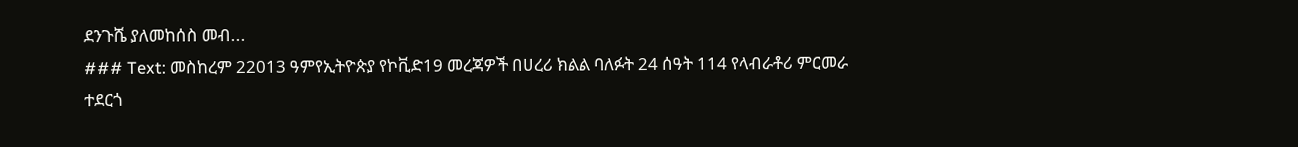ደንጉሼ ያለመከሰስ መብ...
### Text: መስከረም 22013 ዓምየኢትዮጵያ የኮቪድ19 መረጃዎች በሀረሪ ክልል ባለፉት 24 ሰዓት 114 የላብራቶሪ ምርመራ ተደርጎ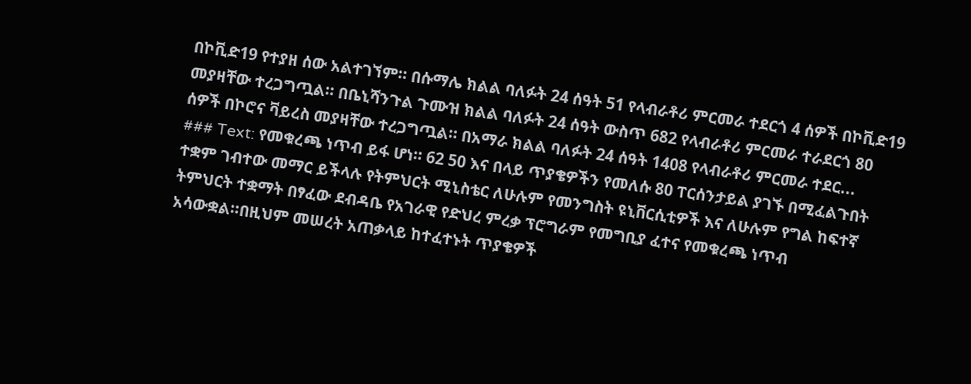በኮቪድ19 የተያዘ ሰው አልተገኘም። በሱማሌ ክልል ባለፉት 24 ሰዓት 51 የላብራቶሪ ምርመራ ተደርጎ 4 ሰዎች በኮቪድ19 መያዛቸው ተረጋግጧል። በቤኒሻንጉል ጉሙዝ ክልል ባለፉት 24 ሰዓት ውስጥ 682 የላብራቶሪ ምርመራ ተራደርጎ 80 ሰዎች በኮሮና ቫይረስ መያዛቸው ተረጋግጧል። በአማራ ክልል ባለፉት 24 ሰዓት 1408 የላብራቶሪ ምርመራ ተደር...
### Text: የመቁረጫ ነጥብ ይፋ ሆነ። 62 50 እና በላይ ጥያቄዎችን የመለሱ 80 ፐርሰንታይል ያገኙ በሚፈልጉበት ተቋም ገብተው መማር ይችላሉ የትምህርት ሚኒስቴር ለሁሉም የመንግስት ዩኒቨርሲቲዎች እና ለሁሉም የግል ከፍተኛ ትምህርት ተቋማት በፃፈው ደብዳቤ የአገራዊ የድህረ ምረቃ ፕሮግራም የመግቢያ ፈተና የመቁረጫ ነጥብ አሳውቋል።በዚህም መሠረት አጠቃላይ ከተፈተኑት ጥያቄዎች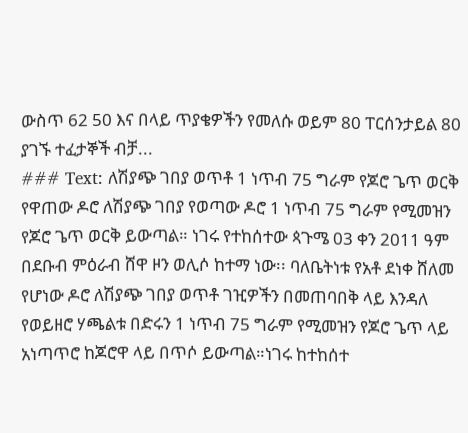ውስጥ 62 50 እና በላይ ጥያቄዎችን የመለሱ ወይም 80 ፐርሰንታይል 80 ያገኙ ተፈታኞች ብቻ...
### Text: ለሽያጭ ገበያ ወጥቶ 1 ነጥብ 75 ግራም የጆሮ ጌጥ ወርቅ የዋጠው ዶሮ ለሽያጭ ገበያ የወጣው ዶሮ 1 ነጥብ 75 ግራም የሚመዝን የጆሮ ጌጥ ወርቅ ይውጣል። ነገሩ የተከሰተው ጳጉሜ 03 ቀን 2011 ዓም በደቡብ ምዕራብ ሸዋ ዞን ወሊሶ ከተማ ነው፡፡ ባለቤትነቱ የአቶ ደነቀ ሸለመ የሆነው ዶሮ ለሽያጭ ገበያ ወጥቶ ገዢዎችን በመጠባበቅ ላይ እንዳለ የወይዘሮ ሃጫልቱ በድሩን 1 ነጥብ 75 ግራም የሚመዝን የጆሮ ጌጥ ላይ አነጣጥሮ ከጆሮዋ ላይ በጥሶ ይውጣል።ነገሩ ከተከሰተ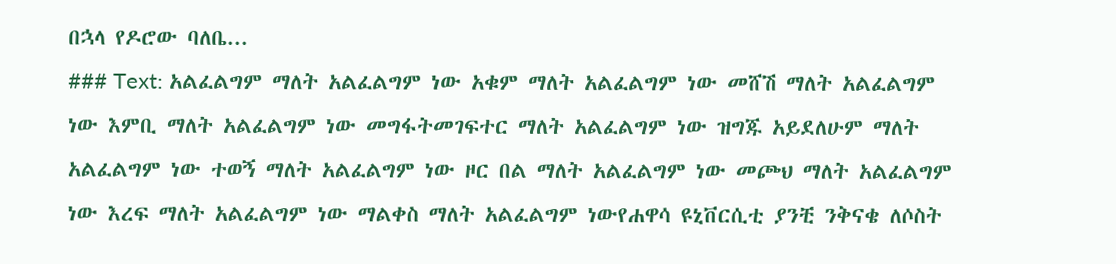በኋላ የዶሮው ባለቤ...
### Text: አልፈልግም ማለት አልፈልግም ነው አቁም ማለት አልፈልግም ነው መሸሽ ማለት አልፈልግም ነው እምቢ ማለት አልፈልግም ነው መግፋትመገፍተር ማለት አልፈልግም ነው ዝግጁ አይደለሁም ማለት አልፈልግም ነው ተወኝ ማለት አልፈልግም ነው ዞር በል ማለት አልፈልግም ነው መጮህ ማለት አልፈልግም ነው እረፍ ማለት አልፈልግም ነው ማልቀስ ማለት አልፈልግም ነውየሐዋሳ ዩኒቨርሲቲ ያንቺ ንቅናቄ ለሶስት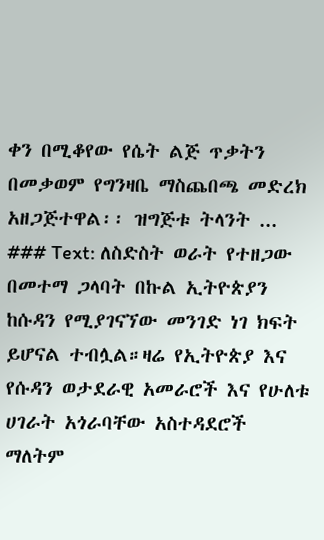ቀን በሚቆየው የሴት ልጅ ጥቃትን በመቃወም የግንዛቤ ማስጨበጫ መድረክ አዘጋጅተዋል፡፡ ዝግጅቱ ትላንት ...
### Text: ለስድስት ወራት የተዘጋው በመተማ ጋላባት በኩል ኢትዮጵያን ከሱዳን የሚያገናኘው መንገድ ነገ ክፍት ይሆናል ተብሏል።ዛሬ የኢትዮጵያ እና የሱዳን ወታደራዊ አመራሮች እና የሁለቱ ሀገራት አጎራባቸው አስተዳደሮች ማለትም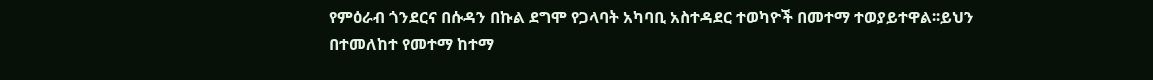የምዕራብ ጎንደርና በሱዳን በኩል ደግሞ የጋላባት አካባቢ አስተዳደር ተወካዮች በመተማ ተወያይተዋል፡፡ይህን በተመለከተ የመተማ ከተማ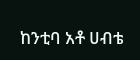ከንቲባ አቶ ሀብቴ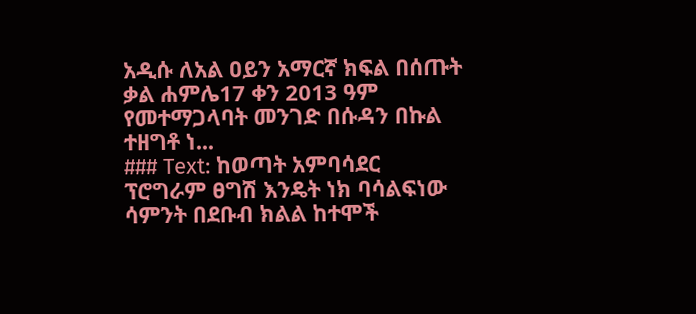አዲሱ ለአል ዐይን አማርኛ ክፍል በሰጡት ቃል ሐምሌ17 ቀን 2013 ዓም የመተማጋላባት መንገድ በሱዳን በኩል ተዘግቶ ነ...
### Text: ከወጣት አምባሳደር ፕሮግራም ፀግሽ እንዴት ነክ ባሳልፍነው ሳምንት በደቡብ ክልል ከተሞች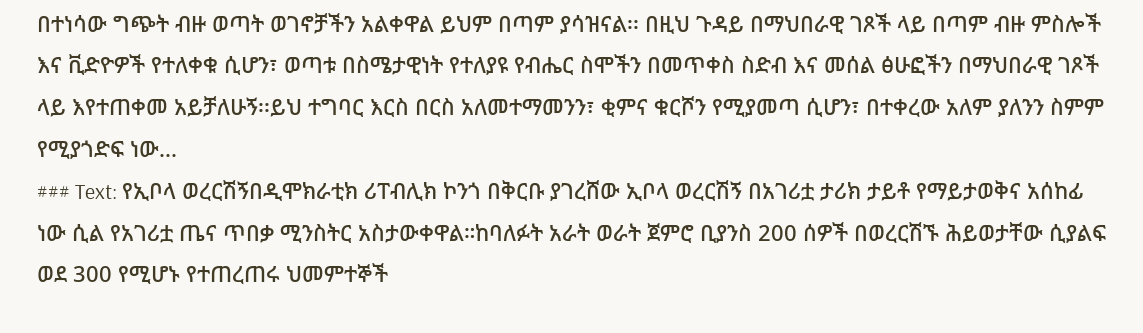በተነሳው ግጭት ብዙ ወጣት ወገኖቻችን አልቀዋል ይህም በጣም ያሳዝናል፡፡ በዚህ ጉዳይ በማህበራዊ ገጾች ላይ በጣም ብዙ ምስሎች እና ቪድዮዎች የተለቀቁ ሲሆን፣ ወጣቱ በስሜታዊነት የተለያዩ የብሔር ስሞችን በመጥቀስ ስድብ እና መሰል ፅሁፎችን በማህበራዊ ገጾች ላይ እየተጠቀመ አይቻለሁኝ፡፡ይህ ተግባር እርስ በርስ አለመተማመንን፣ ቂምና ቁርሾን የሚያመጣ ሲሆን፣ በተቀረው አለም ያለንን ስምም የሚያጎድፍ ነው...
### Text: የኢቦላ ወረርሽኝበዲሞክራቲክ ሪፐብሊክ ኮንጎ በቅርቡ ያገረሸው ኢቦላ ወረርሽኝ በአገሪቷ ታሪክ ታይቶ የማይታወቅና አሰከፊ ነው ሲል የአገሪቷ ጤና ጥበቃ ሚንስትር አስታውቀዋል።ከባለፉት አራት ወራት ጀምሮ ቢያንስ 200 ሰዎች በወረርሽኙ ሕይወታቸው ሲያልፍ ወደ 300 የሚሆኑ የተጠረጠሩ ህመምተኞች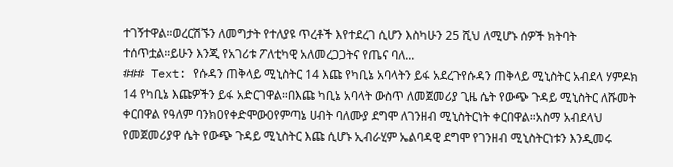ተገኝተዋል።ወረርሽኙን ለመግታት የተለያዩ ጥረቶች እየተደረገ ሲሆን እስካሁን 25 ሺህ ለሚሆኑ ሰዎች ክትባት ተሰጥቷል።ይሁን እንጂ የአገሪቱ ፖለቲካዊ አለመረጋጋትና የጤና ባለ...
### Text: የሱዳን ጠቅላይ ሚኒስትር 14 እጩ የካቢኔ አባላትን ይፋ አደረጉየሱዳን ጠቅላይ ሚኒስትር አብደላ ሃምዶክ 14 የካቢኔ እጩዎችን ይፋ አድርገዋል።በእጩ ካቢኔ አባላት ውስጥ ለመጀመሪያ ጊዜ ሴት የውጭ ጉዳይ ሚኒስትር ለሹመት ቀርበዋል የዓለም ባንክ0የቀድሞው0የምጣኔ ሀብት ባለሙያ ደግሞ ለገንዘብ ሚኒስትርነት ቀርበዋል።አስማ አብደላህ የመጀመሪያዋ ሴት የውጭ ጉዳይ ሚኒስትር እጩ ሲሆኑ ኢብራሂም ኤልባዳዊ ደግሞ የገንዘብ ሚኒስትርነቱን እንዲመሩ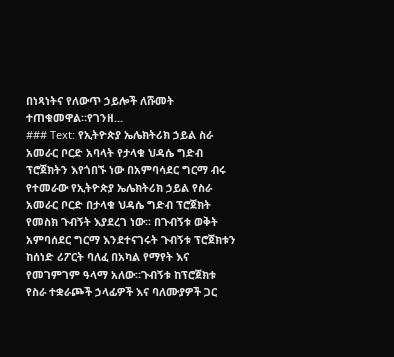በነጻነትና የለውጥ ኃይሎች ለሹመት ተጠቁመዋል።የገንዘ...
### Text: የኢትዮጵያ ኤሌክትሪክ ኃይል ስራ አመራር ቦርድ አባላት የታላቁ ህዳሴ ግድብ ፕሮጀክትን እየጎበኙ ነው በአምባሳደር ግርማ ብሩ የተመራው የኢትዮጵያ ኤሌክትሪክ ኃይል የስራ አመራር ቦርድ በታላቁ ህዳሴ ግድብ ፕሮጀክት የመስክ ጉብኝት እያደረገ ነው፡፡ በጉብኝቱ ወቅት አምባሰደር ግርማ እንደተናገሩት ጉብኝቱ ፕሮጀክቱን ከሰነድ ሪፖርት ባለፈ በአካል የማየት እና የመገምገም ዓላማ አለው።ጉብኝቱ ከፕሮጀክቱ የስራ ተቋራጮች ኃላፊዎች እና ባለሙያዎች ጋር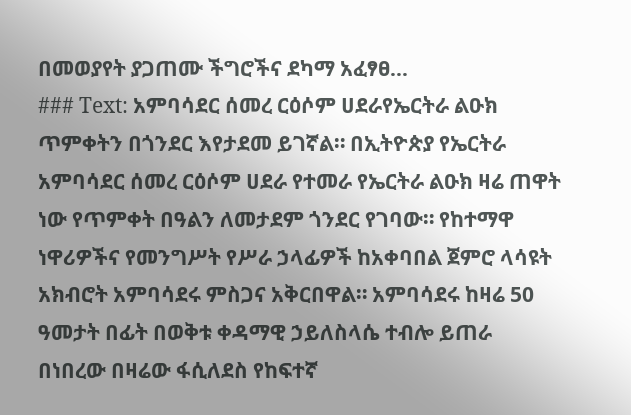በመወያየት ያጋጠሙ ችግሮችና ደካማ አፈፃፀ...
### Text: አምባሳደር ሰመረ ርዕሶም ሀደራየኤርትራ ልዑክ ጥምቀትን በጎንደር እየታደመ ይገኛል። በኢትዮጵያ የኤርትራ አምባሳደር ሰመረ ርዕሶም ሀደራ የተመራ የኤርትራ ልዑክ ዛሬ ጠዋት ነው የጥምቀት በዓልን ለመታደም ጎንደር የገባው። የከተማዋ ነዋሪዎችና የመንግሥት የሥራ ኃላፊዎች ከአቀባበል ጀምሮ ላሳዩት አክብሮት አምባሳደሩ ምስጋና አቅርበዋል። አምባሳደሩ ከዛሬ 50 ዓመታት በፊት በወቅቱ ቀዳማዊ ኃይለስላሴ ተብሎ ይጠራ በነበረው በዛሬው ፋሲለደስ የከፍተኛ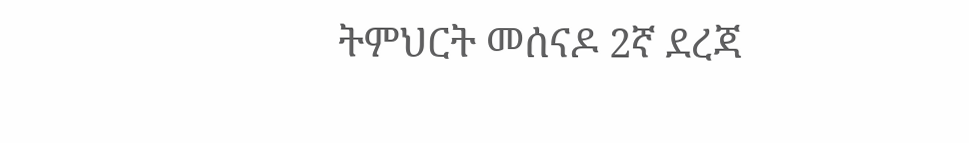ትምህርት መሰናዶ 2ኛ ደረጃ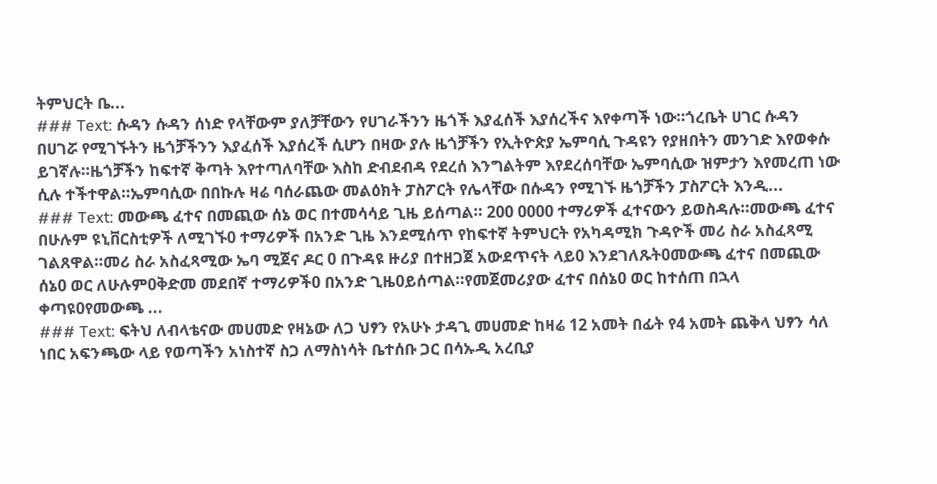ትምህርት ቤ...
### Text: ሱዳን ሱዳን ሰነድ የላቸውም ያለቻቸውን የሀገራችንን ዜጎች እያፈሰች እያሰረችና እየቀጣች ነው።ጎረቤት ሀገር ሱዳን በሀገሯ የሚገኙትን ዜጎቻችንን እያፈሰች እያሰረች ሲሆን በዛው ያሉ ዜጎቻችን የኢትዮጵያ ኤምባሲ ጉዳዩን የያዘበትን መንገድ እየወቀሱ ይገኛሉ።ዜጎቻችን ከፍተኛ ቅጣት እየተጣለባቸው እስከ ድብደብዳ የደረሰ እንግልትም እየደረሰባቸው ኤምባሲው ዝምታን እየመረጠ ነው ሲሉ ተችተዋል።ኤምባሲው በበኩሉ ዛሬ ባሰራጨው መልዕክት ፓስፖርት የሌላቸው በሱዳን የሚገኙ ዜጎቻችን ፓስፖርት እንዲ...
### Text: መውጫ ፈተና በመጪው ሰኔ ወር በተመሳሳይ ጊዜ ይሰጣል። 200 0000 ተማሪዎች ፈተናውን ይወስዳሉ።መውጫ ፈተና በሁሉም ዩኒቨርስቲዎች ለሚገኙ0 ተማሪዎች በአንድ ጊዜ እንደሚሰጥ የከፍተኛ ትምህርት የአካዳሚክ ጉዳዮች መሪ ስራ አስፈጻሚ ገልጸዋል።መሪ ስራ አስፈጻሚው ኤባ ሚጀና ዶር 0 በጉዳዩ ዙሪያ በተዘጋጀ አውደጥናት ላይ0 እንደገለጹት0መውጫ ፈተና በመጪው ሰኔ0 ወር ለሁሉም0ቅድመ መደበኛ ተማሪዎች0 በአንድ ጊዜ0ይሰጣል።የመጀመሪያው ፈተና በሰኔ0 ወር ከተሰጠ በኋላ ቀጣዩ0የመውጫ ...
### Text: ፍትህ ለብላቴናው መሀመድ የዛኔው ለጋ ህፃን የአሁኑ ታዳጊ መሀመድ ከዛሬ 12 አመት በፊት የ4 አመት ጨቅላ ህፃን ሳለ ነበር አፍንጫው ላይ የወጣችን አነስተኛ ስጋ ለማስነሳት ቤተሰቡ ጋር በሳኡዲ አረቢያ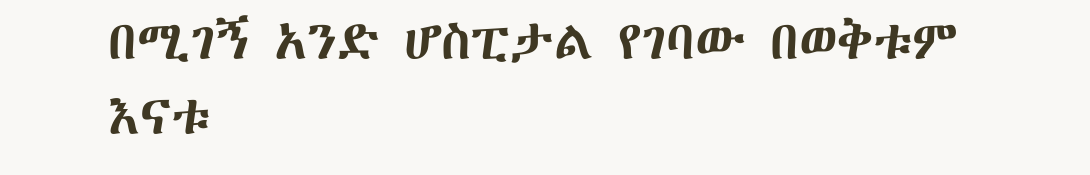በሚገኝ አንድ ሆስፒታል የገባው በወቅቱም እናቱ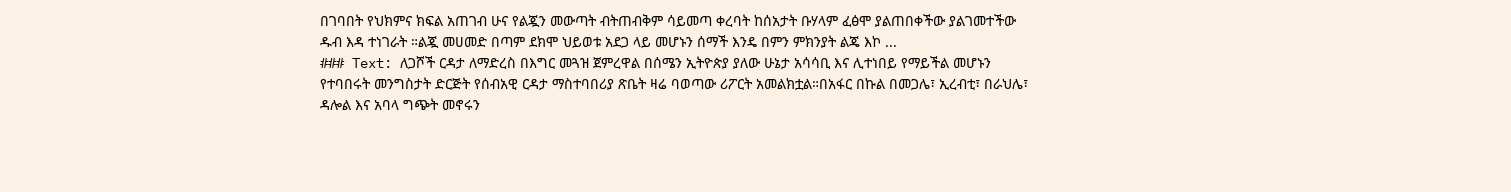በገባበት የህክምና ክፍል አጠገብ ሁና የልጇን መውጣት ብትጠብቅም ሳይመጣ ቀረባት ከሰአታት ቡሃላም ፈፅሞ ያልጠበቀችው ያልገመተችው ዱብ እዳ ተነገራት ።ልጇ መሀመድ በጣም ደክሞ ህይወቱ አደጋ ላይ መሆኑን ሰማች እንዴ በምን ምክንያት ልጄ እኮ ...
### Text: ለጋሾች ርዳታ ለማድረስ በእግር መጓዝ ጀምረዋል በሰሜን ኢትዮጵያ ያለው ሁኔታ አሳሳቢ እና ሊተነበይ የማይችል መሆኑን የተባበሩት መንግስታት ድርጅት የሰብአዊ ርዳታ ማስተባበሪያ ጽቤት ዛሬ ባወጣው ሪፖርት አመልክቷል።በአፋር በኩል በመጋሌ፣ ኢረብቲ፣ በራህሌ፣ ዳሎል እና አባላ ግጭት መኖሩን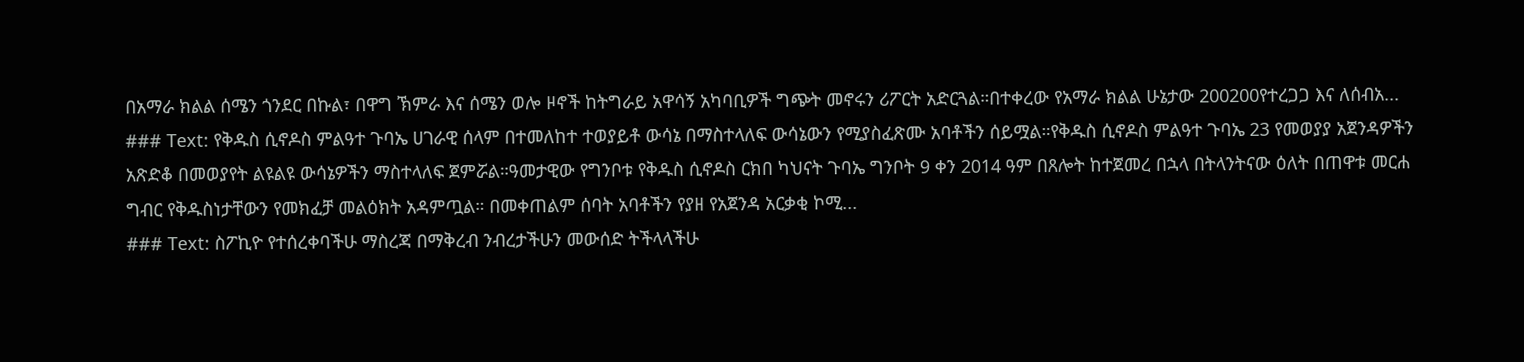በአማራ ክልል ሰሜን ጎንደር በኩል፣ በዋግ ኽምራ እና ሰሜን ወሎ ዞኖች ከትግራይ አዋሳኝ አካባቢዎች ግጭት መኖሩን ሪፖርት አድርጓል።በተቀረው የአማራ ክልል ሁኔታው 200200የተረጋጋ እና ለሰብአ...
### Text: የቅዱስ ሲኖዶስ ምልዓተ ጉባኤ ሀገራዊ ሰላም በተመለከተ ተወያይቶ ውሳኔ በማስተላለፍ ውሳኔውን የሚያስፈጽሙ አባቶችን ሰይሟል።የቅዱስ ሲኖዶስ ምልዓተ ጉባኤ 23 የመወያያ አጀንዳዎችን አጽድቆ በመወያየት ልዩልዩ ውሳኔዎችን ማስተላለፍ ጀምሯል።ዓመታዊው የግንቦቱ የቅዱስ ሲኖዶስ ርክበ ካህናት ጉባኤ ግንቦት 9 ቀን 2014 ዓም በጸሎት ከተጀመረ በኋላ በትላንትናው ዕለት በጠዋቱ መርሐ ግብር የቅዱስነታቸውን የመክፈቻ መልዕክት አዳምጧል። በመቀጠልም ሰባት አባቶችን የያዘ የአጀንዳ አርቃቂ ኮሚ...
### Text: ስፖኪዮ የተሰረቀባችሁ ማስረጃ በማቅረብ ንብረታችሁን መውሰድ ትችላላችሁ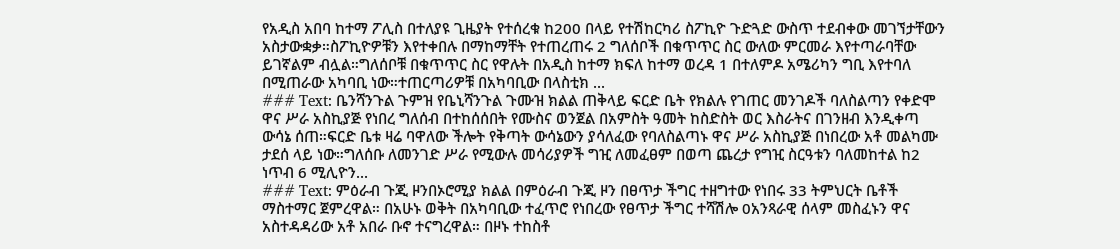የአዲስ አበባ ከተማ ፖሊስ በተለያዩ ጊዜያት የተሰረቁ ከ200 በላይ የተሽከርካሪ ስፖኪዮ ጉድጓድ ውስጥ ተደብቀው መገኘታቸውን አስታውቋቃ።ስፖኪዮዎቹን እየተቀበሉ በማከማቸት የተጠረጠሩ 2 ግለሰቦች በቁጥጥር ስር ውለው ምርመራ እየተጣራባቸው ይገኛልም ብሏል።ግለሰቦቹ በቁጥጥር ስር የዋሉት በአዲስ ከተማ ክፍለ ከተማ ወረዳ 1 በተለምዶ አሜሪካን ግቢ እየተባለ በሚጠራው አካባቢ ነው።ተጠርጣሪዎቹ በአካባቢው በላስቲክ ...
### Text: ቤንሻንጉል ጉምዝ የቤኒሻንጉል ጉሙዝ ክልል ጠቅላይ ፍርድ ቤት የክልሉ የገጠር መንገዶች ባለስልጣን የቀድሞ ዋና ሥራ አስኪያጅ የነበረ ግለሰብ በተከሰሰበት የሙስና ወንጀል በአምስት ዓመት ከስድስት ወር እስራትና በገንዘብ እንዲቀጣ ውሳኔ ሰጠ።ፍርድ ቤቱ ዛሬ ባዋለው ችሎት የቅጣት ውሳኔውን ያሳለፈው የባለስልጣኑ ዋና ሥራ አስኪያጅ በነበረው አቶ መልካሙ ታደሰ ላይ ነው።ግለሰቡ ለመንገድ ሥራ የሚውሉ መሳሪያዎች ግዢ ለመፈፀም በወጣ ጨረታ የግዢ ስርዓቱን ባለመከተል ከ2 ነጥብ 6 ሚሊዮን...
### Text: ምዕራብ ጉጂ ዞንበኦሮሚያ ክልል በምዕራብ ጉጂ ዞን በፀጥታ ችግር ተዘግተው የነበሩ 33 ትምህርት ቤቶች ማስተማር ጀምረዋል። በአሁኑ ወቅት በአካባቢው ተፈጥሮ የነበረው የፀጥታ ችግር ተሻሽሎ 0አንጻራዊ ሰላም መስፈኑን ዋና አስተዳዳሪው አቶ አበራ ቡኖ ተናግረዋል። በዞኑ ተከስቶ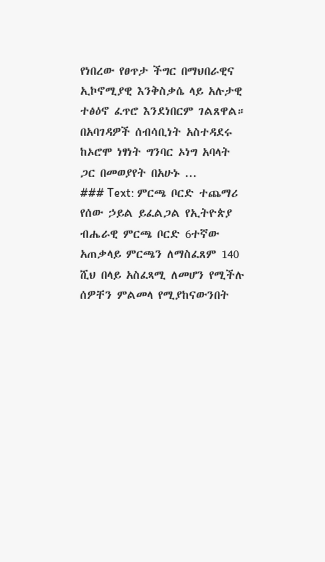የነበረው የፀጥታ ችግር በማህበራዊና ኢኮኖሚያዊ እንቅስቃሴ ላይ አሉታዊ ተፅዕኖ ፈጥሮ እንደነበርም ገልጸዋል። በአባገዳዎች ሰብሳቢነት አስተዳደሩ ከኦሮሞ ነፃነት ግንባር ኦነግ አባላት ጋር በመወያየት በአሁኑ ...
### Text: ምርጫ ቦርድ ተጨማሪ የሰው ኃይል ይፈልጋል የኢትዮጵያ ብሔራዊ ምርጫ ቦርድ 6ተኛው አጠቃላይ ምርጫን ለማስፈጸም 140 ሺህ በላይ አስፈጻሚ ለመሆን የሚችሉ ሰዎቸን ምልመላ የሚያከናውንበት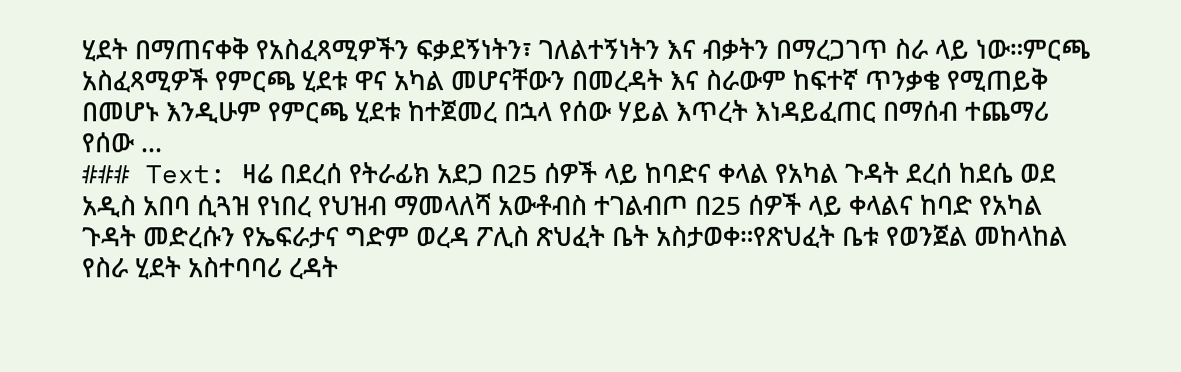ሂደት በማጠናቀቅ የአስፈጻሚዎችን ፍቃደኝነትን፣ ገለልተኝነትን እና ብቃትን በማረጋገጥ ስራ ላይ ነው።ምርጫ አስፈጻሚዎች የምርጫ ሂደቱ ዋና አካል መሆናቸውን በመረዳት እና ስራውም ከፍተኛ ጥንቃቄ የሚጠይቅ በመሆኑ እንዲሁም የምርጫ ሂደቱ ከተጀመረ በኋላ የሰው ሃይል እጥረት እነዳይፈጠር በማሰብ ተጨማሪ የሰው ...
### Text: ዛሬ በደረሰ የትራፊክ አደጋ በ25 ሰዎች ላይ ከባድና ቀላል የአካል ጉዳት ደረሰ ከደሴ ወደ አዲስ አበባ ሲጓዝ የነበረ የህዝብ ማመላለሻ አውቶብስ ተገልብጦ በ25 ሰዎች ላይ ቀላልና ከባድ የአካል ጉዳት መድረሱን የኤፍራታና ግድም ወረዳ ፖሊስ ጽህፈት ቤት አስታወቀ።የጽህፈት ቤቱ የወንጀል መከላከል የስራ ሂደት አስተባባሪ ረዳት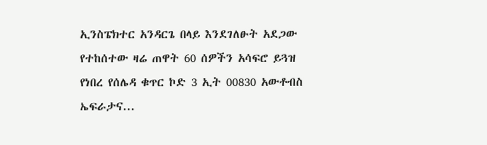ኢንስፔክተር አንዳርጌ በላይ እንደገለፁት አደጋው የተከሰተው ዛሬ ጠዋት 60 ሰዎችን አሳፍሮ ይጓዝ የነበረ የሰሌዳ ቁጥር ኮድ 3 ኢት 00830 አውቶብስ ኤፍራታና...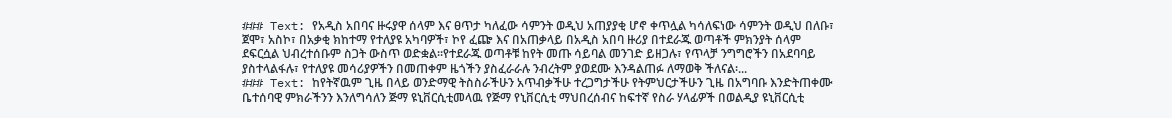### Text: የአዲስ አበባና ዙሩያዋ ሰላም እና ፀጥታ ካለፈው ሳምንት ወዲህ አጠያያቂ ሆኖ ቀጥሏል ካሳለፍነው ሳምንት ወዲህ በለቡ፣ ጀሞ፣ አስኮ፣ በአቃቂ ክከተማ የተለያዩ አካባዎች፣ ኮየ ፈጬ እና በአጠቃላይ በአዲስ አበባ ዙሪያ በተደራጁ ወጣቶች ምክንያት ሰላም ደፍርሷል ህብረተሰቡም ስጋት ውስጥ ወድቋል፡፡የተደራጁ ወጣቶቹ ከየት መጡ ሳይባል መንገድ ይዘጋሉ፣ የጥላቻ ንግግሮችን በአደባባይ ያስተላልፋሉ፣ የተለያዩ መሳሪያዎችን በመጠቀም ዜጎችን ያስፈራራሉ ንብረትም ያወደሙ እንዳልጠፉ ለማወቅ ችለናል፡...
### Text: ከየትኛዉም ጊዜ በላይ ወንድማዊ ትስስራችሁን አጥብቃችሁ ተረጋግታችሁ የትምህርታችሁን ጊዜ በአግባቡ እንድትጠቀሙ ቤተሰባዊ ምክራችንን እንለግሳለን ጅማ ዩኒቨርሲቲመላዉ የጅማ የኒቨርሲቲ ማህበረሰብና ከፍተኛ የስራ ሃላፊዎች በወልዲያ ዩኒቨርሲቲ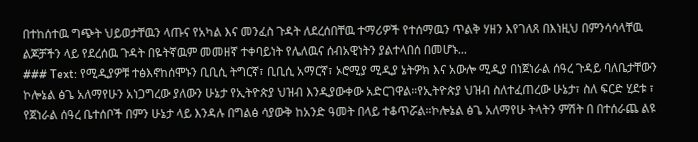በተከሰተዉ ግጭት ህይወታቸዉን ላጡና የአካል እና መንፈስ ጉዳት ለደረሰበቸዉ ተማሪዎች የተሰማዉን ጥልቅ ሃዘን እየገለጸ በእነዚህ በምንሳሳላቸዉ ልጆቻችን ላይ የደረሰዉ ጉዳት በዬትኛዉም መመዘኛ ተቀባይነት የሌለዉና ሰብአዊነትን ያልተላበሰ በመሆኑ...
### Text: የሚዲያዎቹ ተፅእኖከሰሞኑን ቢቢሲ ትግርኛ፣ ቢቢሲ አማርኛ፣ ኦሮሚያ ሚዲያ ኔትዎክ እና አውሎ ሚዲያ በነጀነራል ሰዓረ ጉዳይ ባለቤታቸውን ኮሎኔል ፅጌ አለማየሁን አነጋግረው ያለውን ሁኔታ የኢትዮጵያ ህዝብ እንዲያውቀው አድርገዋል።የኢትዮጵያ ህዝብ ስለተፈጠረው ሁኔታ፣ ስለ ፍርድ ሂደቱ ፣ የጀነራል ሰዓረ ቤተሰቦች በምን ሁኔታ ላይ እንዳሉ በግልፅ ሳያውቅ ከአንድ ዓመት በላይ ተቆጥሯል።ኮሎኔል ፅጌ አለማየሁ ትላትን ምሽት በ በተሰራጨ ልዩ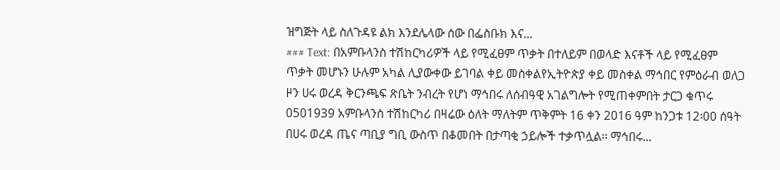ዝግጅት ላይ ስለጉዳዩ ልክ እንደሌላው ሰው በፌስቡክ እና...
### Text: በአምቡላንስ ተሽከርካሪዎች ላይ የሚፈፀም ጥቃት በተለይም በወላድ እናቶች ላይ የሚፈፀም ጥቃት መሆኑን ሁሉም አካል ሊያውቀው ይገባል ቀይ መስቀልየኢትዮጵያ ቀይ መስቀል ማኅበር የምዕራብ ወለጋ ዞን ሀሩ ወረዳ ቅርንጫፍ ጽቤት ንብረት የሆነ ማኅበሩ ለሰብዓዊ አገልግሎት የሚጠቀምበት ታርጋ ቁጥሩ 0501939 አምቡላንስ ተሽከርካሪ በዛሬው ዕለት ማለትም ጥቅምት 16 ቀን 2016 ዓም ከንጋቱ 12፡00 ሰዓት በሀሩ ወረዳ ጤና ጣቢያ ግቢ ውስጥ በቆመበት በታጣቂ ኃይሎች ተቃጥሏል፡፡ ማኅበሩ...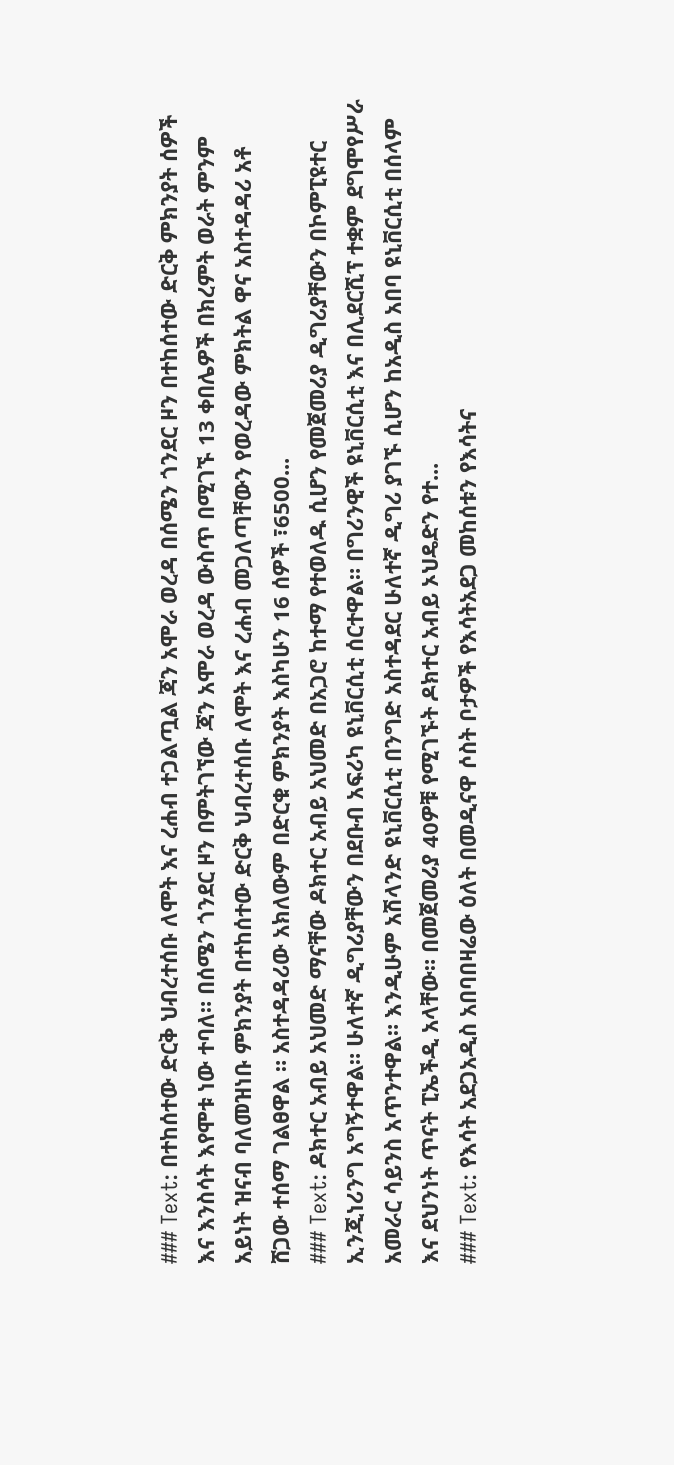### Text: በተከሰተው ድርቅ ህብረተሰቡ ለሞት እና ረሐብ ተጋልጧል ጃን አሞራ ወረዳ በሰሜን ጎንደር ዞን በተከሰተው ድርቅ ምክንያት ሰዎች እና እንስሳት እየሞቱ ነው ተባለ። በሰሜን ጎንደር ዞን በምትገኘው ጃን አሞራ ወረዳ ውስጥ በሚገኙ 13 ቀበሌዎች በክረምት ወራት ምንም አይነት ዝናብ ባለመዝነቡ ምክንያት በተከሰተው ድርቅ ህብረተሰቡ ለሞት እና ረሐብ መጋለጣቸውን የወረዳው ምክትል ዋና አስተዳዳሪ አቶ ሸጋው ተሰማ ገልፀዋል ። አስተዳዳሪው አክለውም በድርቁ ምክንያት እስካሁን 16 ሰዎች ፣6500...
### Text: ዶክተር አብይ አህመድ ማናቸው ዶክተር አብይ አህመድ በአጋሮ ከተማ የተወለዱ ሲሆን የመጀመሪያ ዲግሪያቸውን በኮምፒዩተር ኢንጂነሪንግ አግኝተዋል። ሁለተኛ ዲግሪያቸውን በደቡብ አፍሪካ ዩኒቨርሲቲ ሰርተዋል። በግሪንዊች ዩኒቨርሲቲ እና በሊደርሺፕ ተቋም ደግሞየሥራ አመራር ሳይንስ አጥንተዋል። እንዲሁም አሽላንድ ዩኒቨርሲቲ በንግድ አስተዳደር ሁለተኛ ዲግሪ ያገኙ ሲሆን ከአዲስ አበባ ዩኒቨርሲቲ በሰላም እና ደህንነት ጥናት ፒኤችዲ አላቸው። በመጀመሪያ 40ዎቹ የሚገኙት ዶክተር አብይ ኦህዴድን የተ...
### Text: የእሳት አደጋአዲስ አበባበዛሬው ዕለት በመዲናዋ ሶስት ቦታዎች የእሳትአደጋ መከሰቱን የእሳትና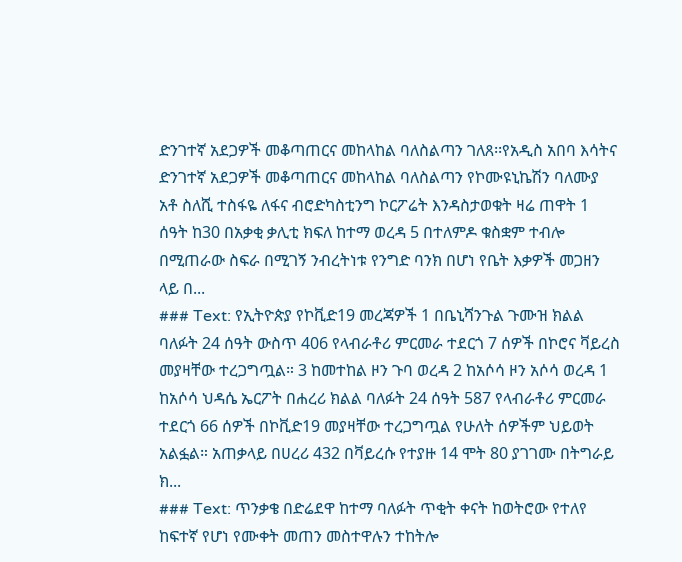ድንገተኛ አደጋዎች መቆጣጠርና መከላከል ባለስልጣን ገለጸ፡፡የአዲስ አበባ እሳትና ድንገተኛ አደጋዎች መቆጣጠርና መከላከል ባለስልጣን የኮሙዩኒኬሽን ባለሙያ አቶ ስለሺ ተስፋዬ ለፋና ብሮድካስቲንግ ኮርፖሬት እንዳስታወቁት ዛሬ ጠዋት 1 ሰዓት ከ30 በአቃቂ ቃሊቲ ክፍለ ከተማ ወረዳ 5 በተለምዶ ቁስቋም ተብሎ በሚጠራው ስፍራ በሚገኝ ንብረትነቱ የንግድ ባንክ በሆነ የቤት እቃዎች መጋዘን ላይ በ...
### Text: የኢትዮጵያ የኮቪድ19 መረጃዎች 1 በቤኒሻንጉል ጉሙዝ ክልል ባለፉት 24 ሰዓት ውስጥ 406 የላብራቶሪ ምርመራ ተደርጎ 7 ሰዎች በኮሮና ቫይረስ መያዛቸው ተረጋግጧል። 3 ከመተከል ዞን ጉባ ወረዳ 2 ከአሶሳ ዞን አሶሳ ወረዳ 1 ከአሶሳ ህዳሴ ኤርፖት በሐረሪ ክልል ባለፉት 24 ሰዓት 587 የላብራቶሪ ምርመራ ተደርጎ 66 ሰዎች በኮቪድ19 መያዛቸው ተረጋግጧል የሁለት ሰዎችም ህይወት አልፏል። አጠቃላይ በሀረሪ 432 በቫይረሱ የተያዙ 14 ሞት 80 ያገገሙ በትግራይ ክ...
### Text: ጥንቃቄ በድሬደዋ ከተማ ባለፉት ጥቂት ቀናት ከወትሮው የተለየ ከፍተኛ የሆነ የሙቀት መጠን መስተዋሉን ተከትሎ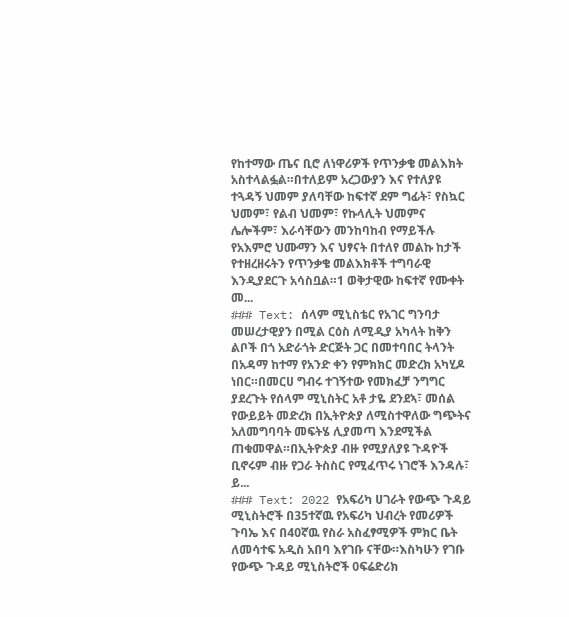የከተማው ጤና ቢሮ ለነዋሪዎች የጥንቃቄ መልእክት አስተላልፏል።በተለይም አረጋውያን እና የተለያዩ ተጓዳኝ ህመም ያለባቸው ከፍተኛ ደም ግፊት፣ የስኳር ህመም፣ የልብ ህመም፣ የኩላሊት ህመምና ሌሎችም፣ እራሳቸውን መንከባከብ የማይችሉ የአእምሮ ህሙማን እና ህፃናት በተለየ መልኩ ከታች የተዘረዘሩትን የጥንቃቄ መልእክቶች ተግባራዊ እንዲያደርጉ አሳስቧል።1 ወቅታዊው ከፍተኛ የሙቀት መ...
### Text: ሰላም ሚኒስቴር የአገር ግንባታ መሠረታዊያን በሚል ርዕስ ለሚዲያ አካላት ከቅን ልቦች በጎ አድራጎት ድርጅት ጋር በመተባበር ትላንት በአዳማ ከተማ የአንድ ቀን የምክክር መድረክ አካሂዶ ነበር።በመርሀ ግብሩ ተገኝተው የመክፈቻ ንግግር ያደረጉት የሰላም ሚኒስትር አቶ ታዬ ደንደኣ፣ መሰል የውይይት መድረክ በኢትዮጵያ ለሚስተዋለው ግጭትና አለመግባባት መፍትሄ ሊያመጣ እንደሚችል ጠቁመዋል።በኢትዮጵያ ብዙ የሚያለያዩ ጉዳዮች ቢኖሩም ብዙ የጋራ ትስስር የሚፈጥሩ ነገሮች እንዳሉ፣ ይ...
### Text: 2022 የአፍሪካ ሀገራት የውጭ ጉዳይ ሚኒስትሮች በ35ተኛዉ የአፍሪካ ህብረት የመሪዎች ጉባኤ እና በ40ኛዉ የስራ አስፈፃሚዎች ምክር ቤት ለመሳተፍ አዲስ አበባ እየገቡ ናቸው።እስካሁን የገቡ የውጭ ጉዳይ ሚኒስትሮች 0ፍሬድሪክ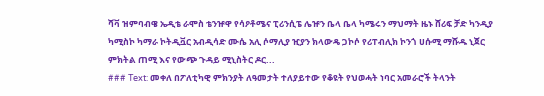ሻቫ ዝምባብዌ ኤዲቴ ራሞስ ቴንዡዋ የሳዖቶሜና ፒሪንሲፔ ሌዡን ቤላ ቤላ ካሜሩን ማህማት ዜኑ ሸሪፍ ቻድ ካንዲያ ካሚስኮ ካማራ ኮትዲቯር አብዲሳድ ሙሴ አሊ ሶማሊያ ዢያን ክላውዴ ጋኮሶ የሪፐብሊክ ኮንጎ ሀሱሚ ማሹዱ ኒጀር ምክትል ጠሚ እና የውጭ ጉዳይ ሚኒስትር ዶር...
### Text: መቀለ በፖለቲካዊ ምክንያት ለዓመታት ተለያይተው የቆዩት የህወሓት ነባር አመራሮች ትላንት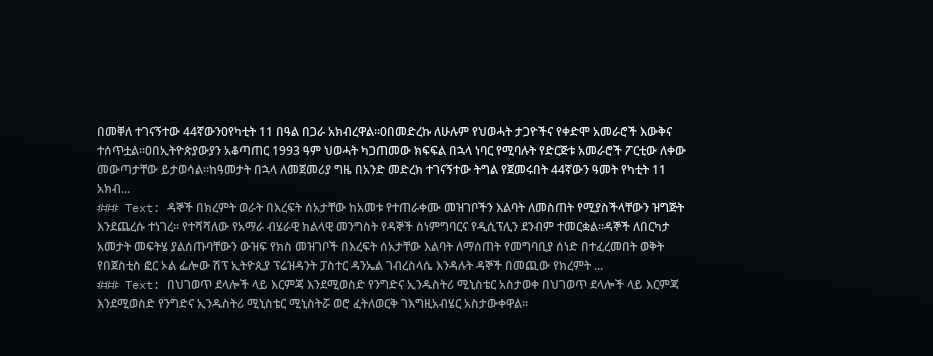በመቐለ ተገናኝተው 44ኛውን0የካቲት 11 በዓል በጋራ አክብረዋል፡፡0በመድረኩ ለሁሉም የህወሓት ታጋዮችና የቀድሞ አመራሮች እውቅና ተሰጥቷል፡፡0በኢትዮጵያውያን አቆጣጠር 1993 ዓም ህወሓት ካጋጠመው ክፍፍል በኋላ ነባር የሚባሉት የድርጅቱ አመራሮች ፖርቲው ለቀው መውጣታቸው ይታወሳል፡፡ከዓመታት በኋላ ለመጀመሪያ ግዜ በአንድ መድረክ ተገናኝተው ትግል የጀመሩበት 44ኛውን ዓመት የካቲት 11 አክብ...
### Text: ዳኞች በክረምት ወራት በእረፍት ሰአታቸው ከአመቱ የተጠራቀሙ መዝገቦችን እልባት ለመስጠት የሚያስችላቸውን ዝግጅት እንደጨረሱ ተነገረ፡፡ የተሻሻለው የአማራ ብሄራዊ ክልላዊ መንግስት የዳኞች ስነምግባርና የዲሲፕሊን ደንብም ተመርቋል፡፡ዳኞች ለበርካታ አመታት መፍትሄ ያልሰጡባቸውን ውዝፍ የክስ መዝገቦች በእረፍት ሰአታቸው እልባት ለማሰጠት የመግባቢያ ሰነድ በተፈረመበት ወቅት የበጀስቲስ ፎር ኦል ፌሎው ሽፕ ኢትዮጲያ ፕሬዝዳንት ፓስተር ዳንኤል ገብረስላሴ እንዳሉት ዳኞች በመጪው የክረምት ...
### Text: በህገወጥ ደላሎች ላይ እርምጃ እንደሚወስድ የንግድና ኢንዱስትሪ ሚኒስቴር አስታወቀ በህገወጥ ደላሎች ላይ እርምጃ እንደሚወስድ የንግድና ኢንዱስትሪ ሚኒስቴር ሚኒስትሯ ወሮ ፈትለወርቅ ገእግዚአብሄር አስታውቀዋል፡፡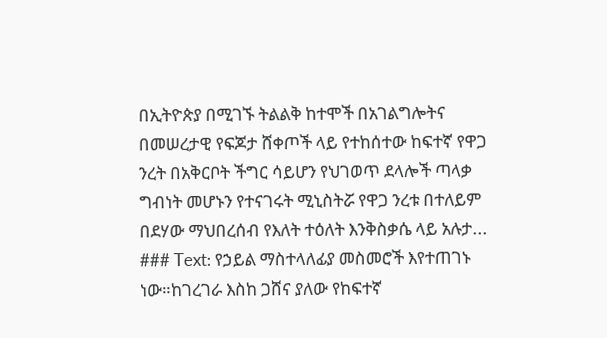በኢትዮጵያ በሚገኙ ትልልቅ ከተሞች በአገልግሎትና በመሠረታዊ የፍጆታ ሸቀጦች ላይ የተከሰተው ከፍተኛ የዋጋ ንረት በአቅርቦት ችግር ሳይሆን የህገወጥ ደላሎች ጣላቃ ግብነት መሆኑን የተናገሩት ሚኒስትሯ የዋጋ ንረቱ በተለይም በደሃው ማህበረሰብ የእለት ተዕለት እንቅስቃሴ ላይ አሉታ...
### Text: የኃይል ማስተላለፊያ መስመሮች እየተጠገኑ ነው።ከገረገራ እስከ ጋሸና ያለው የከፍተኛ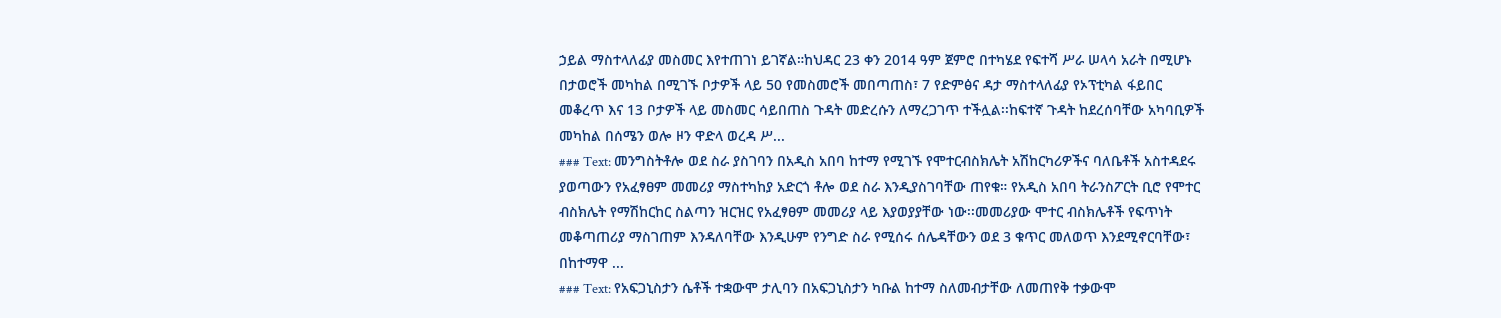ኃይል ማስተላለፊያ መስመር እየተጠገነ ይገኛል።ከህዳር 23 ቀን 2014 ዓም ጀምሮ በተካሄደ የፍተሻ ሥራ ሠላሳ አራት በሚሆኑ በታወሮች መካከል በሚገኙ ቦታዎች ላይ 50 የመስመሮች መበጣጠስ፣ 7 የድምፅና ዳታ ማስተላለፊያ የኦፕቲካል ፋይበር መቆረጥ እና 13 ቦታዎች ላይ መስመር ሳይበጠስ ጉዳት መድረሱን ለማረጋገጥ ተችሏል፡፡ከፍተኛ ጉዳት ከደረሰባቸው አካባቢዎች መካከል በሰሜን ወሎ ዞን ዋድላ ወረዳ ሥ...
### Text: መንግስትቶሎ ወደ ስራ ያስገባን በአዲስ አበባ ከተማ የሚገኙ የሞተርብስክሌት አሽከርካሪዎችና ባለቤቶች አስተዳደሩ ያወጣውን የአፈፃፀም መመሪያ ማስተካከያ አድርጎ ቶሎ ወደ ስራ እንዲያስገባቸው ጠየቁ። የአዲስ አበባ ትራንስፖርት ቢሮ የሞተር ብስክሌት የማሽከርከር ስልጣን ዝርዝር የአፈፃፀም መመሪያ ላይ እያወያያቸው ነው፡፡መመሪያው ሞተር ብስክሌቶች የፍጥነት መቆጣጠሪያ ማስገጠም እንዳለባቸው እንዲሁም የንግድ ስራ የሚሰሩ ሰሌዳቸውን ወደ 3 ቁጥር መለወጥ እንደሚኖርባቸው፣ በከተማዋ ...
### Text: የአፍጋኒስታን ሴቶች ተቋውሞ ታሊባን በአፍጋኒስታን ካቡል ከተማ ስለመብታቸው ለመጠየቅ ተቃውሞ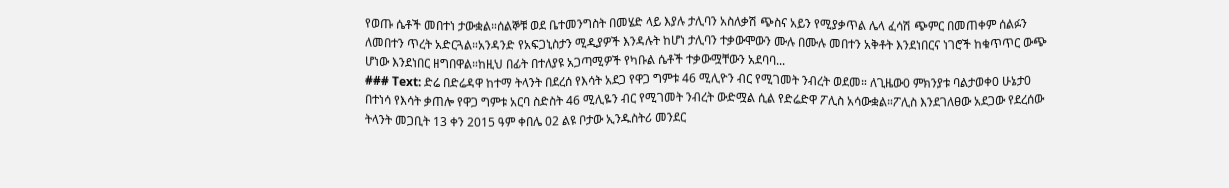የወጡ ሴቶች መበተነ ታውቋል።ሰልኞቹ ወደ ቤተመንግስት በመሄድ ላይ እያሉ ታሊባን አስለቃሽ ጭስና አይን የሚያቃጥል ሌላ ፈሳሽ ጭምር በመጠቀም ሰልፉን ለመበተን ጥረት አድርጓል።አንዳንድ የአፍጋኒስታን ሚዲያዎች እንዳሉት ከሆነ ታሊባን ተቃውሞውን ሙሉ በሙሉ መበተን አቅቶት እንደነበርና ነገሮች ከቁጥጥር ውጭ ሆነው እንደነበር ዘግበዋል።ከዚህ በፊት በተለያዩ አጋጣሚዎች የካቡል ሴቶች ተቃውሟቸውን አደባባ...
### Text: ድሬ በድሬዳዋ ከተማ ትላንት በደረሰ የእሳት አደጋ የዋጋ ግምቱ 46 ሚሊዮን ብር የሚገመት ንብረት ወደመ። ለጊዜው0 ምክንያቱ ባልታወቀ0 ሁኔታ0 በተነሳ የእሳት ቃጠሎ የዋጋ ግምቱ አርባ ስድስት 46 ሚሊዬን ብር የሚገመት ንብረት ውድሟል ሲል የድሬድዋ ፖሊስ አሳውቋል።ፖሊስ እንደገለፀው አደጋው የደረሰው ትላንት መጋቢት 13 ቀን 2015 ዓም ቀበሌ 02 ልዩ ቦታው ኢንዱስትሪ መንደር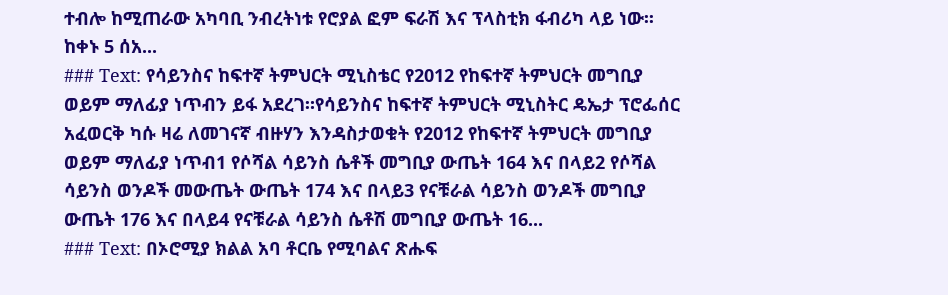ተብሎ ከሚጠራው አካባቢ ንብረትነቱ የሮያል ፎም ፍራሽ እና ፕላስቲክ ፋብሪካ ላይ ነው፡፡ከቀኑ 5 ሰአ...
### Text: የሳይንስና ከፍተኛ ትምህርት ሚኒስቴር የ2012 የከፍተኛ ትምህርት መግቢያ ወይም ማለፊያ ነጥብን ይፋ አደረገ።የሳይንስና ከፍተኛ ትምህርት ሚኒስትር ዴኤታ ፕሮፌሰር አፈወርቅ ካሱ ዛሬ ለመገናኛ ብዙሃን እንዳስታወቁት የ2012 የከፍተኛ ትምህርት መግቢያ ወይም ማለፊያ ነጥብ1 የሶሻል ሳይንስ ሴቶች መግቢያ ውጤት 164 እና በላይ2 የሶሻል ሳይንስ ወንዶች መውጤት ውጤት 174 እና በላይ3 የናቹራል ሳይንስ ወንዶች መግቢያ ውጤት 176 እና በላይ4 የናቹራል ሳይንስ ሴቶሽ መግቢያ ውጤት 16...
### Text: በኦሮሚያ ክልል አባ ቶርቤ የሚባልና ጽሑፍ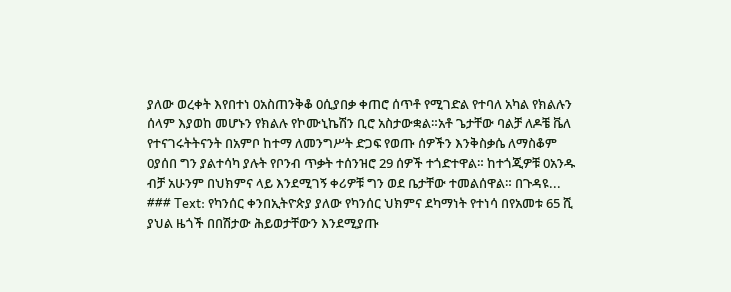ያለው ወረቀት እየበተነ 0አስጠንቅቆ 0ሲያበቃ ቀጠሮ ሰጥቶ የሚገድል የተባለ አካል የክልሉን ሰላም እያወከ መሆኑን የክልሉ የኮሙኒኬሽን ቢሮ አስታውቋል።አቶ ጌታቸው ባልቻ ለዶቼ ቬለ የተናገሩትትናንት በአምቦ ከተማ ለመንግሥት ድጋፍ የወጡ ሰዎችን እንቅስቃሴ ለማስቆም 0ያሰበ ግን ያልተሳካ ያሉት የቦንብ ጥቃት ተሰንዝሮ 29 ሰዎች ተጎድተዋል። ከተጎጂዎቹ 0አንዱ ብቻ አሁንም በህክምና ላይ እንደሚገኝ ቀሪዎቹ ግን ወደ ቤታቸው ተመልሰዋል። በጉዳዩ...
### Text: የካንሰር ቀንበኢትዮጵያ ያለው የካንሰር ህክምና ደካማነት የተነሳ በየአመቱ 65 ሺ ያህል ዜጎች በበሽታው ሕይወታቸውን እንደሚያጡ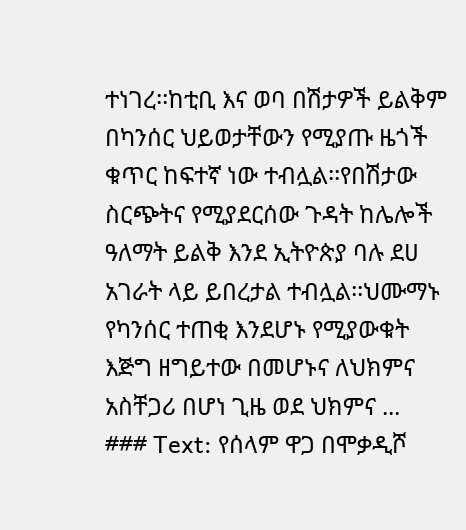ተነገረ፡፡ከቲቢ እና ወባ በሽታዎች ይልቅም በካንሰር ህይወታቸውን የሚያጡ ዜጎች ቁጥር ከፍተኛ ነው ተብሏል፡፡የበሽታው ስርጭትና የሚያደርሰው ጉዳት ከሌሎች ዓለማት ይልቅ እንደ ኢትዮጵያ ባሉ ደሀ አገራት ላይ ይበረታል ተብሏል፡፡ህሙማኑ የካንሰር ተጠቂ እንደሆኑ የሚያውቁት እጅግ ዘግይተው በመሆኑና ለህክምና አስቸጋሪ በሆነ ጊዜ ወደ ህክምና ...
### Text: የሰላም ዋጋ በሞቃዲሾ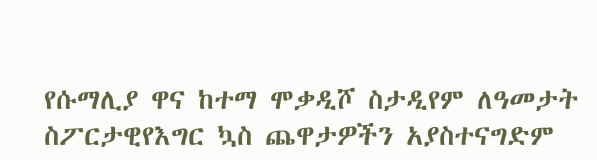የሱማሊያ ዋና ከተማ ሞቃዲሾ ስታዲየም ለዓመታት ስፖርታዊየእግር ኳስ ጨዋታዎችን አያስተናግድም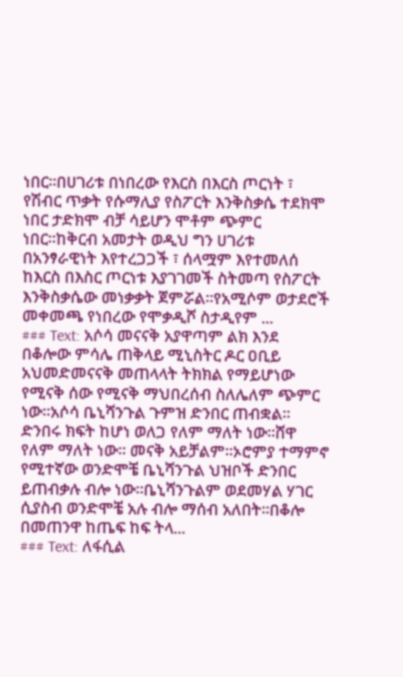ነበር።በሀገሪቱ በነበረው የእርስ በእርስ ጦርነት ፣ የሽብር ጥቃት የሱማሊያ የስፖርት እንቅስቃሴ ተደክሞ ነበር ታድክሞ ብቻ ሳይሆን ሞቶም ጭምር ነበር።ከቅርብ አመታት ወዲህ ግን ሀገሪቱ በአንፃራዊነት እየተረጋጋች ፣ ሰላሟም እየተመለሰ ከእርስ በእስር ጦርነቱ እያገገመች ስትመጣ የስፖርት እንቅስቃሴው መነቃቃት ጀምሯል።የአሚሶም ወታደሮች መቀመጫ የነበረው የሞቃዲሾ ስታዲየም ...
### Text: አሶሳ መናናቅ አያዋጣም ልክ እንደ በቆሎው ምሳሌ ጠቅላይ ሚኒስትር ዶር ዐቢይ አህመድመናናቅ መጠላላት ትክክል የማይሆነው የሚናቅ ሰው የሚናቅ ማህበረሰብ ስለሌለም ጭምር ነው፡፡አሶሳ ቤኒሻንጉል ጉምዝ ድንበር ጠብቋል፡፡ ድንበሩ ክፍት ከሆነ ወለጋ የለም ማለት ነው፡፡ሸዋ የለም ማለት ነው፡፡ መናቅ አይቻልም፡፡ኦሮምያ ተማምኖ የሚተኛው ወንድሞቼ ቤኒሻንጉል ህዝቦች ድንበር ይጠብቃሉ ብሎ ነው፡፡ቤኒሻንጉልም ወደመሃል ሃገር ሲያስብ ወንድሞቼ አሉ ብሎ ማሰብ አለበት፡፡በቆሎ በመጠንዋ ከጤፍ ከፍ ትላ...
### Text: ለፋሲል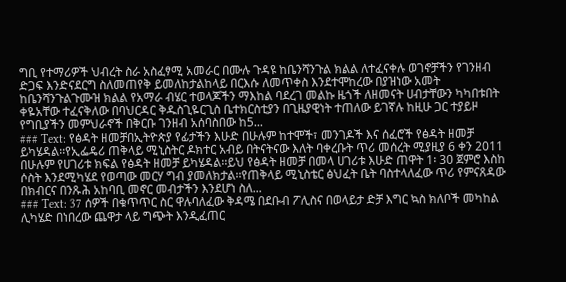ግቢ የተማሪዎች ህብረት ስራ አስፈፃሚ አመራር በሙሉ ጉዳዩ ከቤንሻንጉል ክልል ለተፈናቀሉ ወገኖቻችን የገንዘብ ድጋፍ እንድናደርግ ስለመጠየቅ ይመለከታልከላይ በርእሱ ለመጥቀስ እንደተሞከረው በያዝነው አመት ከቤንሻንጉልጉሙዝ ክልል የአማራ ብሄር ተወላጆችን ማእከል ባደረገ መልኩ ዜጎች ለዘመናት ሀብታቸውን ካካበቱበት ቀዬአቸው ተፈናቅለው በባህርዳር ቅዱስጊዬርጊስ ቤተክርስቲያን በጊዜያዊነት ተጠለው ይገኛሉ ከዚሁ ጋር ተያይዞ የግቢያችን መምህራኖች በቅርቡ ገንዘብ አሰባስበው ከ5...
### Text: የፅዳት ዘመቻበኢትዮጵያ የፊታችን እሁድ በሁሉም ከተሞች፣ መንገዶች እና ሰፈሮች የፅዳት ዘመቻ ይካሄዳል፡፡የኢፌዴሪ ጠቅላይ ሚኒስትር ዶክተር አብይ በትናትናው እለት ባቀረቡት ጥሪ መሰረት ሚያዚያ 6 ቀን 2011 በሁሉም የሀገሪቱ ክፍል የፅዳት ዘመቻ ይካሄዳል፡፡ይህ የፅዳት ዘመቻ በመላ ሀገሪቱ እሁድ ጠዋት 1፡ 30 ጀምሮ እስከ ሶስት እንደሚካሄደ የወጣው መርሃ ግብ ያመለክታል፡፡የጠቅላይ ሚኒስቴር ፅህፈት ቤት ባስተላለፈው ጥሪ የምናጸዳው በክብርና በንጹሕ አከባቢ መኖር መብታችን እንደሆነ ስለ...
### Text: 37 ሰዎች በቁጥጥር ስር ዋሉባለፈው ቅዳሜ በደቡብ ፖሊስና በወላይታ ድቻ እግር ኳስ ክለቦች መካከል ሊካሄድ በነበረው ጨዋታ ላይ ግጭት እንዲፈጠር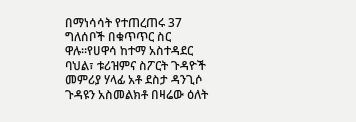በማነሳሳት የተጠረጠሩ 37 ግለሰቦች በቁጥጥር ስር ዋሉ።የሀዋሳ ከተማ አስተዳደር ባህል፣ ቱሪዝምና ስፖርት ጉዳዮች መምሪያ ሃላፊ አቶ ደስታ ዳንጊሶ ጉዳዩን አስመልክቶ በዛሬው ዕለት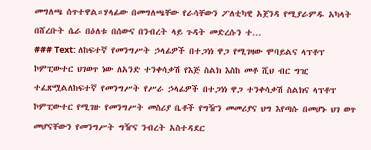መግለጫ ሰጥተዋል።ሃላፊው በመግለጫቸው የራሳቸውን ፖለቲካዊ አጀንዳ የሚያራምዱ አካላት በሸረቡት ሴራ በዕለቱ በሰውና በንብረት ላይ ጉዳት መድረሱን ተ...
### Text: ለከፍተኛ የመንግሥት ኃላፊዎች በተጋነነ ዋጋ የሚገዛው ሞባይልና ላፕቶፕ ኮምፒውተር ህገወጥ ነው ለአንድ ተንቀሳቃሽ የእጅ ስልክ እስከ መቶ ሺህ ብር ግዢ ተፈጽሟልለከፍተኛ የመንግሥት የሥራ ኃላፊዎች በተጋነነ ዋጋ ተንቀሳቃሽ ስልክና ላፕቶፕ ኮምፒውተር የሚገዙ የመንግሥት መስሪያ ቤቶች የግዥን መመሪያና ህግ እየጣሱ በመሆኑ ህገ ወጥ መሆናቸውን የመንግሥት ግዥና ንብረት አስተዳደር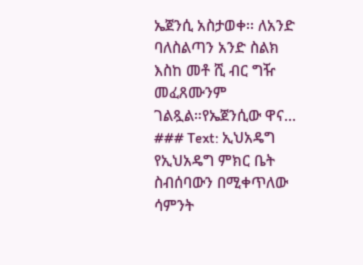ኤጀንሲ አስታወቀ፡፡ ለአንድ ባለስልጣን አንድ ስልክ እስከ መቶ ሺ ብር ግዥ መፈጸሙንም ገልጿል።የኤጀንሲው ዋና...
### Text: ኢህአዴግ የኢህአዴግ ምክር ቤት ስብሰባውን በሚቀጥለው ሳምንት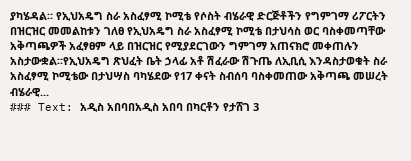ያካሄዳል። የኢህአዴግ ስራ አስፈፃሚ ኮሚቴ የሶስት ብሄራዊ ድርጅቶችን የግምገማ ሪፖርትን በዝርዝር መመልከቱን ገለፀ የኢህአዴግ ስራ አስፈፃሚ ኮሚቴ በታህሳስ ወር ባስቀመጣቸው አቅጣጫዎች አፈፃፀም ላይ በዝርዝር የሚያደርገውን ግምገማ አጠናክሮ መቀጠሉን አስታውቋል፡፡የኢህአዴግ ጽህፈት ቤት ኃላፊ አቶ ሽፈራው ሽጉጤ ለኢቢሲ እንዳስታወቁት ስራ አስፈፃሚ ኮሚቴው በታህሣስ ባካሄደው የ17 ቀናት ስብሰባ ባስቀመጠው አቅጣጫ መሠረት ብሄራዊ...
### Text: አዲስ አበባበአዲስ አበባ በካርቶን የታሸገ 3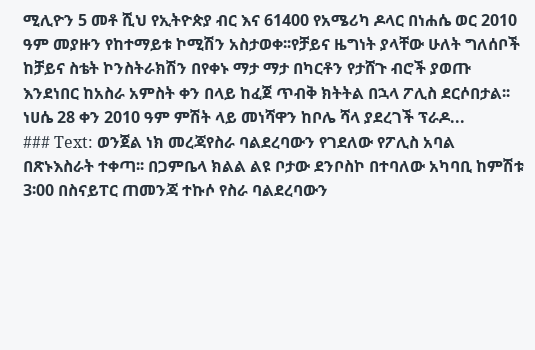ሚሊዮን 5 መቶ ሺህ የኢትዮጵያ ብር እና 61400 የአሜሪካ ዶላር በነሐሴ ወር 2010 ዓም መያዙን የከተማይቱ ኮሚሽን አስታወቀ፡፡የቻይና ዜግነት ያላቸው ሁለት ግለሰቦች ከቻይና ስቴት ኮንስትራክሽን በየቀኑ ማታ ማታ በካርቶን የታሸጉ ብሮች ያወጡ እንደነበር ከአስራ አምስት ቀን በላይ ከፈጀ ጥብቅ ክትትል በኋላ ፖሊስ ደርሶበታል፡፡ነሀሴ 28 ቀን 2010 ዓም ምሽት ላይ መነሻዋን ከቦሌ ሻላ ያደረገች ፕራዶ...
### Text: ወንጀል ነክ መረጃየስራ ባልደረባውን የገደለው የፖሊስ አባል በጽኑእስራት ተቀጣ፡፡ በጋምቤላ ክልል ልዩ ቦታው ደንቦስኮ በተባለው አካባቢ ከምሽቱ 3፡00 በስናይፐር ጠመንጃ ተኩሶ የስራ ባልደረባውን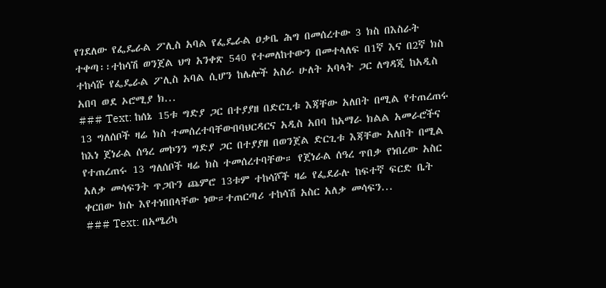የገደለው የፌዴራል ፖሊስ አባል የፌዴራል ዐቃቤ ሕግ በመሰረተው 3 ክስ በእስራት ተቀጣ፡፡ተከሳሽ ወንጀል ህግ አንቀጽ 540 የተመለከተውን በመተላለፍ በ1ኛ እና በ2ኛ ክስ ተከሳሹ የፌዴራል ፖሊስ አባል ሲሆን ከሌሎች አስራ ሁለት አባላት ጋር ለግዳጂ ከአዲስ አበባ ወደ ኦሮሚያ ክ...
### Text: ከሰኔ 15ቱ ግድያ ጋር በተያያዘ በድርጊቱ እጃቸው አለበት በሚል የተጠረጠሩ 13 ግለሰቦች ዛሬ ክስ ተመሰረተባቸውበባህርዳርና አዲስ አበባ ከአማራ ክልል አመራሮችና ከእነ ጀነራል ሰዓረ መኮንን ግድያ ጋር በተያያዘ በወንጀል ድርጊቱ እጃቸው አለበት በሚል የተጠረጠሩ 13 ግለሰቦች ዛሬ ክስ ተመሰረተባቸው። የጀነራል ሰዓረ ጥበቃ የነበረው አስር አለቃ መሳፍንት ጥጋቡን ጨምሮ 13ቱም ተከሳሾች ዛሬ የፌደራሉ ከፍተኛ ፍርድ ቤት ቀርበው ክሱ እየተነበበላቸው ነው።ተጠርጣሪ ተከሳሽ አስር አለቃ መሳፍን...
### Text: በአሜሪካ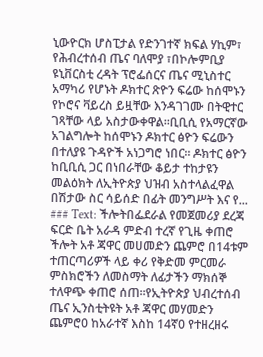ኒውዮርክ ሆስፒታል የድንገተኛ ክፍል ሃኪም፣ የሕብረተሰብ ጤና ባለሞያ ፣በኮሎምቢያ ዩኒቨርስቲ ረዳት ፕሮፌሰርና ጤና ሚኒስተር አማካሪ የሆኑት ዶክተር ጽዮን ፍሬው ከሰሞኑን የኮሮና ቫይረስ ይዟቸው እንዳገገሙ በትዊተር ገጻቸው ላይ አስታውቀዋል።ቢቢሲ የአማርኛው አገልግሎት ከሰሞኑን ዶክተር ፅዮን ፍሬውን በተለያዩ ጉዳዮች አነጋግሮ ነበር። ዶክተር ፅዮን ከቢቢሲ ጋር በነበራቸው ቆይታ ተከታዩን መልዕክት ለኢትዮጵያ ህዝብ አስተላልፈዋል በሽታው ስር ሳይሰድ በፊት መንግሥት እና የ...
### Text: ችሎትበፌደራል የመጀመሪያ ደረጃ ፍርድ ቤት አራዳ ምድብ ተረኛ የጊዜ ቀጠሮ ችሎት አቶ ጃዋር መሀመድን ጨምሮ በ14ቱም ተጠርጣሪዎች ላይ ቀሪ የቅድመ ምርመራ ምስክሮችን ለመስማት ለፊታችን ማክሰኞ ተለዋጭ ቀጠሮ ሰጠ።የኢትዮጵያ ህብረተሰብ ጤና ኢንስቲትዩት አቶ ጃዋር መሃመድን ጨምሮ0 ከአራተኛ እስከ 14ኛ0 የተዘረዘሩ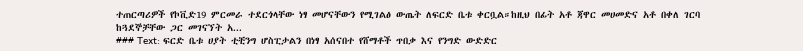ተጠርጣሪዎች የኮቪድ19 ምርመራ ተደርጎላቸው ነፃ መሆናቸውን የሚገልፅ ውጤት ለፍርድ ቤቱ ቀርቧል።ከዚህ በፊት አቶ ጃዋር መሀመድና አቶ በቀለ ገርባ ከጓደኞቻቸው ጋር መገናኘት አ...
### Text: ፍርድ ቤቱ ሀያት ቲቺንግ ሆስፒታልን በነፃ አሰናበተ የሸማቶች ጥበቃ እና የንግድ ውድድር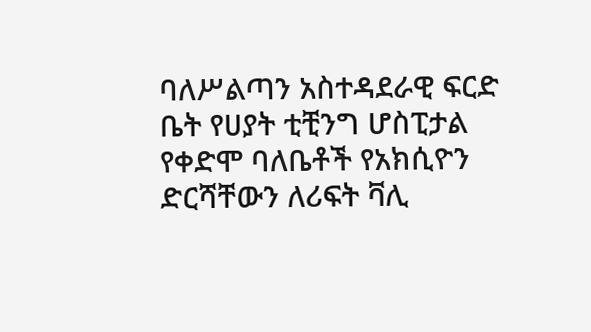ባለሥልጣን አስተዳደራዊ ፍርድ ቤት የሀያት ቲቺንግ ሆስፒታል የቀድሞ ባለቤቶች የአክሲዮን ድርሻቸውን ለሪፍት ቫሊ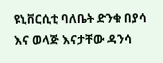ዩኒቨርሲቲ ባለቤት ድንቁ በያሳ እና ወላጅ እናታቸው ዳንሳ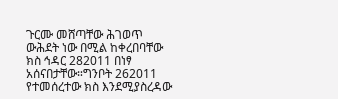ጉርሙ መሸጣቸው ሕገወጥ ውሕደት ነው በሚል ከቀረበባቸው ክስ ኅዳር 282011 በነፃ አሰናበታቸው።ግንቦት 262011 የተመሰረተው ክስ እንደሚያስረዳው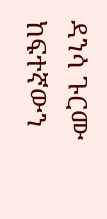ዳንሳ ጉርሙ ከፍተኛውን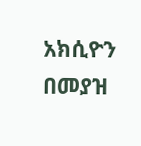አክሲዮን በመያዝ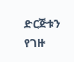ድርጅቱን የገዙ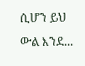ሲሆን ይህ ውል እንደ...